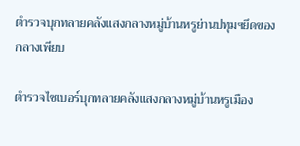ตำรวจบุกทลายคลังแสงกลางหมู่บ้านหรูย่านปทุมฯยึดของกลางเพียบ

ตำรวจไซเบอร์บุกทลายคลังแสงกลางหมู่บ้านหรูเมือง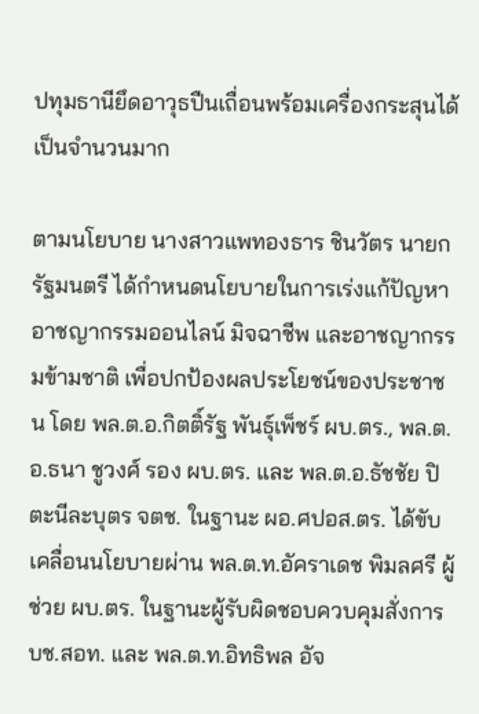ปทุมธานียึดอาวุธปืนเถื่อนพร้อมเครื่องกระสุนได้เป็นจำนวนมาก

ตามนโยบาย นางสาวแพทองธาร ชินวัตร นายกรัฐมนตรี ได้กำหนดนโยบายในการเร่งแก้ปัญหาอาชญากรรมออนไลน์ มิจฉาชีพ และอาชญากรรมข้ามชาติ เพื่อปกป้องผลประโยชน์ของประชาชน โดย พล.ต.อ.กิตติ์รัฐ พันธุ์เพ็ชร์ ผบ.ตร., พล.ต.อ.ธนา ชูวงศ์ รอง ผบ.ตร. และ พล.ต.อ.ธัชชัย ปิตะนีละบุตร จตช. ในฐานะ ผอ.ศปอส.ตร. ได้ขับเคลื่อนนโยบายผ่าน พล.ต.ท.อัคราเดช พิมลศรี ผู้ช่วย ผบ.ตร. ในฐานะผู้รับผิดชอบควบคุมสั่งการ บช.สอท. และ พล.ต.ท.อิทธิพล อัจ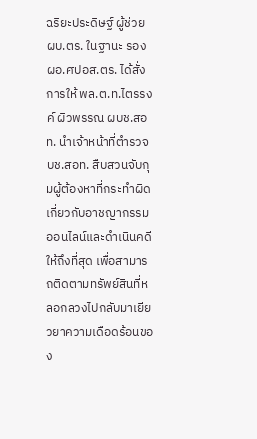ฉริยะประดิษฐ์ ผู้ช่วย ผบ.ตร. ในฐานะ รอง ผอ.ศปอส.ตร. ได้สั่งการให้ พล.ต.ท.ไตรรงค์ ผิวพรรณ ผบช.สอท. นำเจ้าหน้าที่ตำรวจ บช.สอท. สืบสวนจับกุมผู้ต้องหาที่กระทำผิดเกี่ยวกับอาชญากรรมออนไลน์และดำเนินคดีให้ถึงที่สุด เพื่อสามารถติดตามทรัพย์สินที่หลอกลวงไปกลับมาเยียวยาความเดือดร้อนของ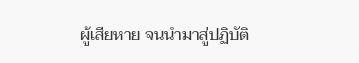ผู้เสียหาย จนนำมาสู่ปฏิบัติ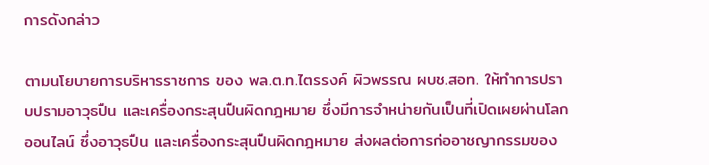การดังกล่าว

ตามนโยบายการบริหารราชการ ของ พล.ต.ท.ไตรรงค์ ผิวพรรณ ผบช.สอท. ให้ทำการปราบปรามอาวุธปืน และเครื่องกระสุนปืนผิดกฎหมาย ซึ่งมีการจำหน่ายกันเป็นที่เปิดเผยผ่านโลกออนไลน์ ซึ่งอาวุธปืน และเครื่องกระสุนปืนผิดกฎหมาย ส่งผลต่อการก่ออาชญากรรมของ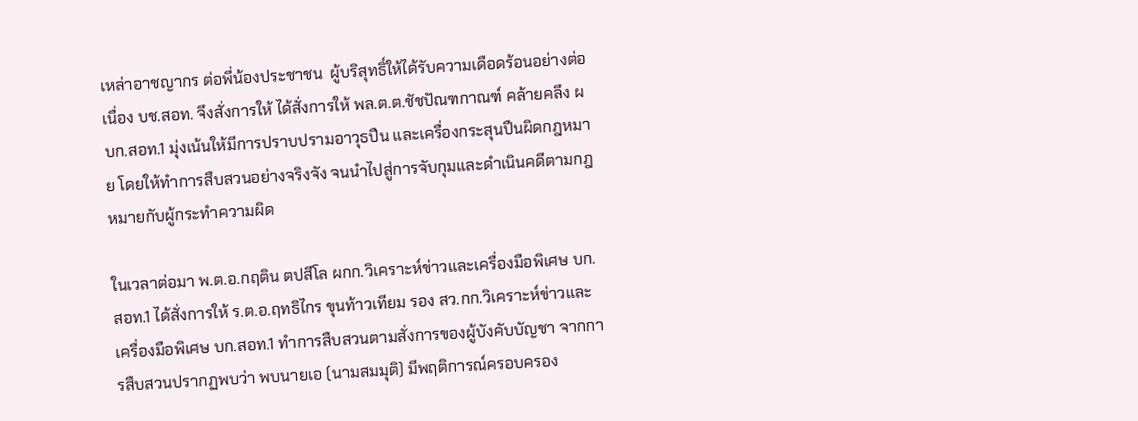เหล่าอาชญากร ต่อพี่น้องประชาชน  ผู้บริสุทธิ์ให้ได้รับความเดือดร้อนอย่างต่อเนื่อง บช.สอท. จึงสั่งการให้ ได้สั่งการให้ พล.ต.ต.ชัชปัณฑกาณฑ์ คล้ายคลึง ผบก.สอท.1 มุ่งเน้นให้มีการปราบปรามอาวุธปืน และเครื่องกระสุนปืนผิดกฎหมาย โดยให้ทำการสืบสวนอย่างจริงจัง จนนำไปสู่การจับกุมและดำเนินคดีตามกฎหมายกับผู้กระทำความผิด

ในเวลาต่อมา พ.ต.อ.กฤติน ตปสีโล ผกก.วิเคราะห์ข่าวและเครื่องมือพิเศษ บก.สอท.1 ได้สั่งการให้ ร.ต.อ.ฤทธิไกร ขุนท้าวเทียม รอง สว.กก.วิเคราะห์ข่าวและเครื่องมือพิเศษ บก.สอท.1 ทำการสืบสวนตามสั่งการของผู้บังคับบัญชา จากการสืบสวนปรากฏพบว่า พบนายเอ (นามสมมุติ) มีพฤติการณ์ครอบครอง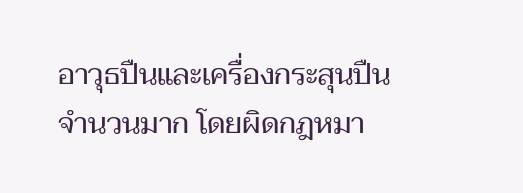อาวุธปืนและเครื่องกระสุนปืนจำนวนมาก โดยผิดกฎหมา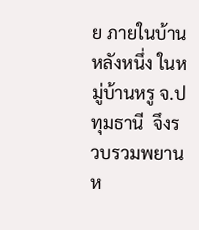ย ภายในบ้านหลังหนึ่ง ในหมู่บ้านหรู จ.ปทุมธานี  จึงรวบรวมพยานห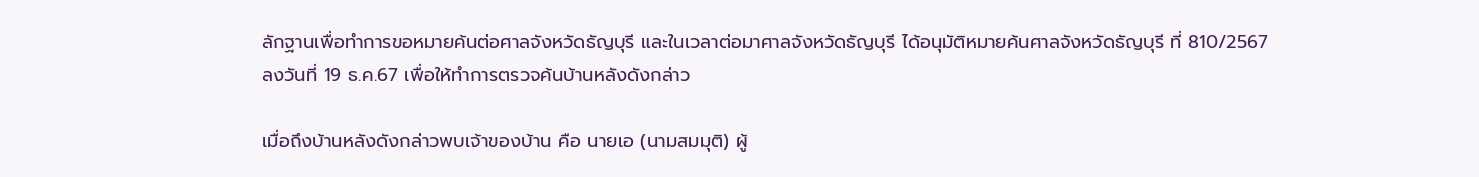ลักฐานเพื่อทำการขอหมายค้นต่อศาลจังหวัดธัญบุรี และในเวลาต่อมาศาลจังหวัดธัญบุรี ได้อนุมัติหมายค้นศาลจังหวัดธัญบุรี ที่ 810/2567 ลงวันที่ 19 ธ.ค.67 เพื่อให้ทำการตรวจค้นบ้านหลังดังกล่าว

เมื่อถึงบ้านหลังดังกล่าวพบเจ้าของบ้าน คือ นายเอ (นามสมมุติ) ผู้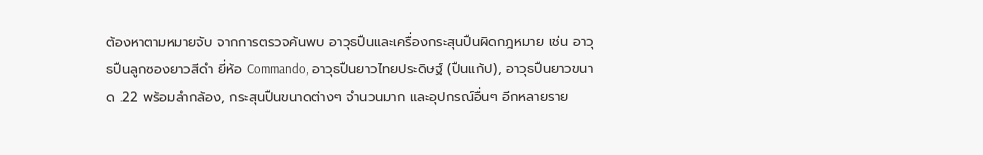ต้องหาตามหมายจับ จากการตรวจค้นพบ อาวุธปืนและเครื่องกระสุนปืนผิดกฎหมาย เช่น อาวุธปืนลูกซองยาวสีดำ ยี่ห้อ Commando, อาวุธปืนยาวไทยประดิษฐ์ (ปืนแก้ป), อาวุธปืนยาวขนาด .22 พร้อมลำกล้อง, กระสุนปืนขนาดต่างๆ จำนวนมาก และอุปกรณ์อื่นๆ อีกหลายราย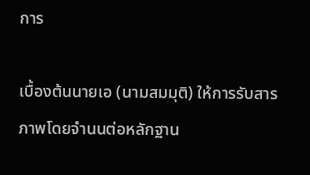การ

เบื้องต้นนายเอ (นามสมมุติ) ให้การรับสารภาพโดยจำนนต่อหลักฐาน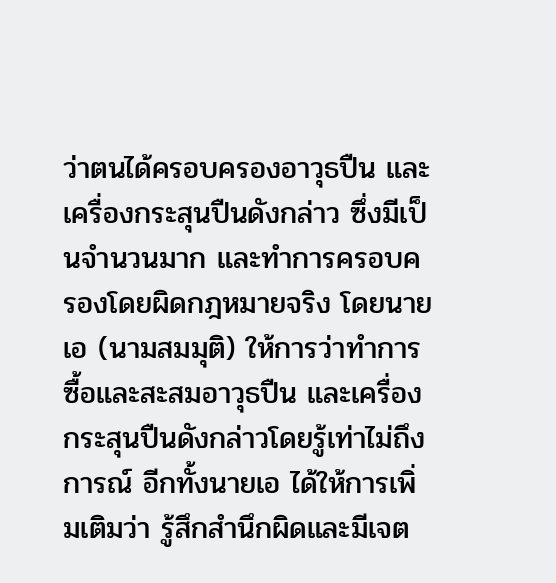ว่าตนได้ครอบครองอาวุธปืน และเครื่องกระสุนปืนดังกล่าว ซึ่งมีเป็นจำนวนมาก และทำการครอบครองโดยผิดกฎหมายจริง โดยนายเอ (นามสมมุติ) ให้การว่าทำการซื้อและสะสมอาวุธปืน และเครื่องกระสุนปืนดังกล่าวโดยรู้เท่าไม่ถึงการณ์ อีกทั้งนายเอ ได้ให้การเพิ่มเติมว่า รู้สึกสำนึกผิดและมีเจต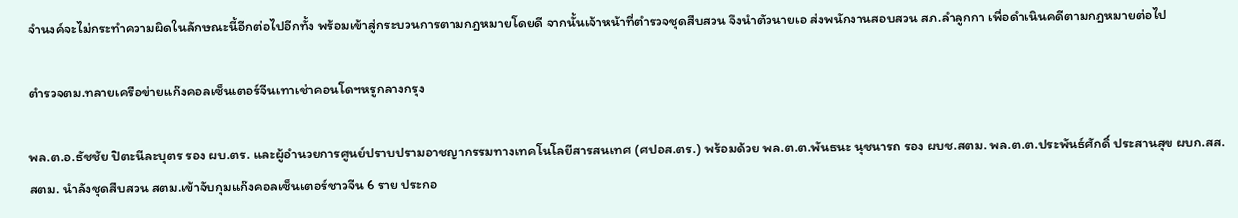จำนงค์จะไม่กระทำความผิดในลักษณะนี้อีกต่อไปอีกทั้ง พร้อมเข้าสู่กระบวนการตามกฎหมายโดยดี จากนั้นเจ้าหน้าที่ตำรวจชุดสืบสวน จึงนำตัวนายเอ ส่งพนักงานสอบสวน สภ.ลำลูกกา เพื่อดำเนินคดีตามกฎหมายต่อไป

ตำรวจตม.ทลายเครือข่ายแก๊งคอลเซ็นเตอร์จีนเทาเช่าคอนโดฯหรูกลางกรุง

พล.ต.อ.ธัชชัย ปิตะนีละบุตร รอง ผบ.ตร. และผู้อำนวยการศูนย์ปราบปรามอาชญากรรมทางเทคโนโลยีสารสนเทศ (ศปอส.ตร.) พร้อมด้วย พล.ต.ต.พันธนะ นุชนารถ รอง ผบช.สตม. พล.ต.ต.ประพันธ์ศักดิ์ ประสานสุข ผบก.สส.สตม. นำลังชุดสืบสวน สตม.เข้าจับกุมแก๊งคอลเซ็นเตอร์ชาวจีน 6 ราย ประกอ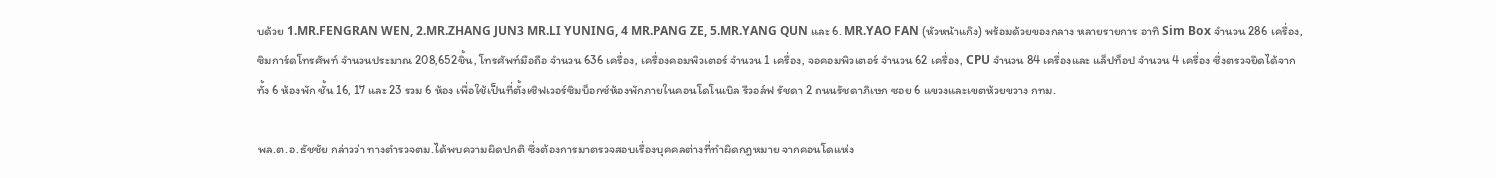บด้วย 1.MR.FENGRAN WEN, 2.MR.ZHANG JUN3 MR.LI YUNING, 4 MR.PANG ZE, 5.MR.YANG QUN และ 6. MR.YAO FAN (หัวหน้าแก๊ง) พร้อมด้วยของกลาง หลายรายการ อาทิ Sim Box จำนวน 286 เครื่อง, ซิมการ์ดโทรศัพท์ จำนวนประมาณ 208,652ชิ้น, โทรศัพท์มือถือ จำนวน 636 เครื่อง, เครื่องคอมพิวเตอร์ จำนวน 1 เครื่อง, จอคอมพิวเตอร์ จำนวน 62 เครื่อง, CPU จำนวน 84 เครื่องและ แล็ปท็อป จำนวน 4 เครื่อง ซึ่งตรวจยึดได้จากทั้ง 6 ห้องพัก ชั้น 16, 17 และ 23 รวม 6 ห้อง เพื่อใช้เป็นที่ตั้งเซิฟเวอร์ซิมบ็อกซ์ห้องพักภายในคอนโดโนเบิล รีวอล์ฟ รัชดา 2 ถนนรัชดาภิเษก ซอย 6 แขวงและเขตห้วยขวาง กทม.

พล.ต.อ.ธัชชัย กล่าวว่า ทางตำรวจตม.ได้พบความผิดปกติ ซึ่งต้องการมาตรวจสอบเรื่องบุคคลต่างที่ทำผิดกฎหมาย จากคอนโดแห่ง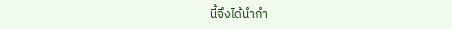นี้จึงได้นำกำ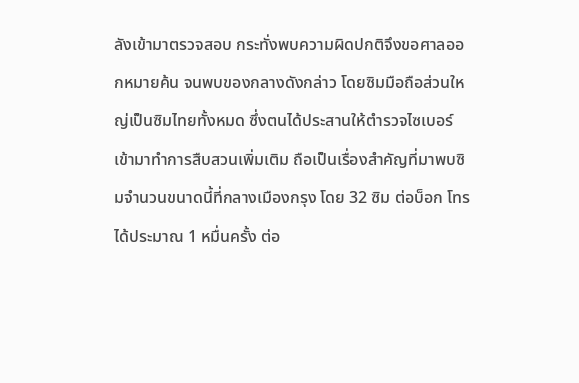ลังเข้ามาตรวจสอบ กระทั่งพบความผิดปกติจึงขอศาลออกหมายค้น จนพบของกลางดังกล่าว โดยซิมมือถือส่วนใหญ่เป็นซิมไทยทั้งหมด ซึ่งตนได้ประสานให้ตำรวจไซเบอร์เข้ามาทำการสืบสวนเพิ่มเติม ถือเป็นเรื่องสำคัญที่มาพบซิมจำนวนขนาดนี้ที่กลางเมืองกรุง โดย 32 ซิม ต่อบ็อก โทรได้ประมาณ 1 หมื่นครั้ง ต่อ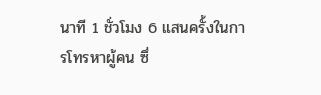นาที 1 ชั่วโมง 6 แสนครั้งในการโทรหาผู้คน ซึ่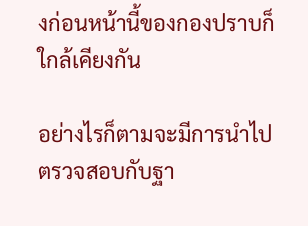งก่อนหน้านี้ของกองปราบก็ใกล้เคียงกัน

อย่างไรก็ตามจะมีการนำไปตรวจสอบกับฐา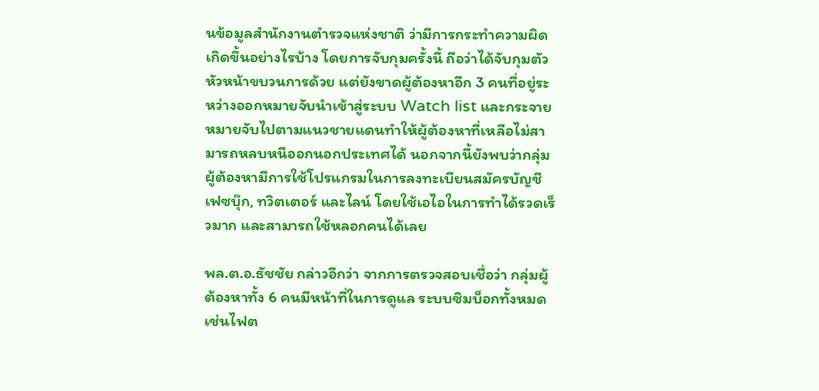นข้อมูลสำนักงานตำรวจแห่งชาติ ว่ามีการกระทำความผิดเกิดขึ้นอย่างไรบ้าง โดยการจับกุมครั้งนี้ ถือว่าได้จับกุมตัวหัวหน้าขบวนการด้วย แต่ยังขาดผู้ต้องหาอีก 3 คนที่อยู่ระหว่างออกหมายจับนำเข้าสู่ระบบ Watch list และกระจายหมายจับไปตามแนวชายแดนทำให้ผู้ต้องหาที่เหลือไม่สามารถหลบหนีออกนอกประเทศได้ นอกจากนี้ยังพบว่ากลุ่มผู้ต้องหามีการใช้โปรแกรมในการลงทะเบียนสมัครบัญชีเฟซบุ๊ก, ทวิตเตอร์ และไลน์ โดยใช้เอไอในการทำได้รวดเร็วมาก และสามารถใช้หลอกคนได้เลย

พล.ต.อ.ธัชชัย กล่าวอีกว่า จากการตรวจสอบเชื่อว่า กลุ่มผู้ต้องหาทั้ง 6 คนมีหน้าที่ในการดูแล ระบบซิมบ็อกทั้งหมด เช่นไฟต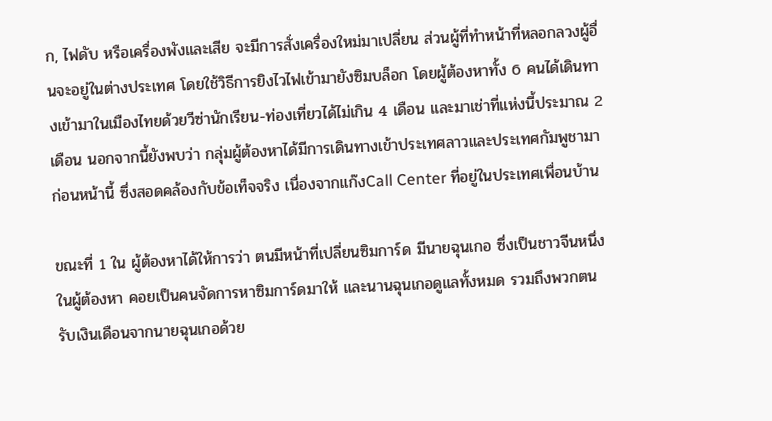ก, ไฟดับ หรือเครื่องพังและเสีย จะมีการสั่งเครื่องใหม่มาเปลี่ยน ส่วนผู้ที่ทำหน้าที่หลอกลวงผู้อื่นจะอยู่ในต่างประเทศ โดยใช้วิธีการยิงไวไฟเข้ามายังซิมบล็อก โดยผู้ต้องหาทั้ง 6 คนได้เดินทางเข้ามาในเมืองไทยด้วยวีซ่านักเรียน-ท่องเที่ยวได้ไม่เกิน 4 เดือน และมาเช่าที่แห่งนี้ประมาณ 2 เดือน นอกจากนี้ยังพบว่า กลุ่มผู้ต้องหาได้มีการเดินทางเข้าประเทศลาวและประเทศกัมพูชามาก่อนหน้านี้ ซึ่งสอดคล้องกับข้อเท็จจริง เนื่องจากแก๊งCall Center ที่อยู่ในประเทศเพื่อนบ้าน

ขณะที่ 1 ใน ผู้ต้องหาได้ให้การว่า ตนมีหน้าที่เปลี่ยนซิมการ์ด มีนายฉุนเกอ ซึ่งเป็นชาวจีนหนึ่งในผู้ต้องหา คอยเป็นคนจัดการหาซิมการ์ดมาให้ และนานฉุนเกอดูแลทั้งหมด รวมถึงพวกตนรับเงินเดือนจากนายฉุนเกอด้วย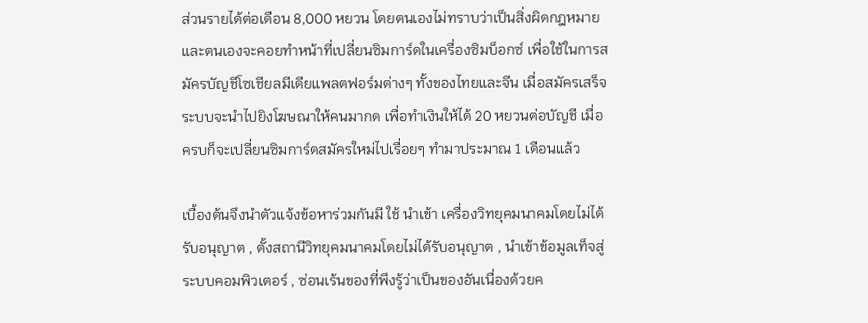ส่วนรายได้ต่อเดือน 8,000 หยวน โดยตนเองไม่ทราบว่าเป็นสิ่งผิดกฎหมาย และตนเองจะคอยทำหน้าที่เปลี่ยนซิมการ์ดในเครื่องซิมบ็อกซ์ เพื่อใช้ในการสมัครบัญชีโซเชียลมีเดียแพลตฟอร์มต่างๆ ทั้งของไทยและจีน เมื่อสมัครเสร็จ ระบบจะนำไปยิงโฆษณาให้คนมากด เพื่อทำเงินให้ได้ 20 หยวนต่อบัญชี เมื่อครบก็จะเปลี่ยนซิมการ์ดสมัครใหม่ไปเรื่อยๆ ทำมาประมาณ 1 เดือนแล้ว

เบื้องต้นจึงนำตัวแจ้งข้อหาร่วมกันมี ใช้ นำเข้า เครื่องวิทยุคมนาคมโดยไม่ได้รับอนุญาต , ตั้งสถานีวิทยุคมนาคมโดยไม่ได้รับอนุญาต , นำเข้าข้อมูลเท็จสู่ระบบคอมพิวเตอร์ , ซ่อนเร้นของที่พึงรู้ว่าเป็นของอันเนื่องด้วยค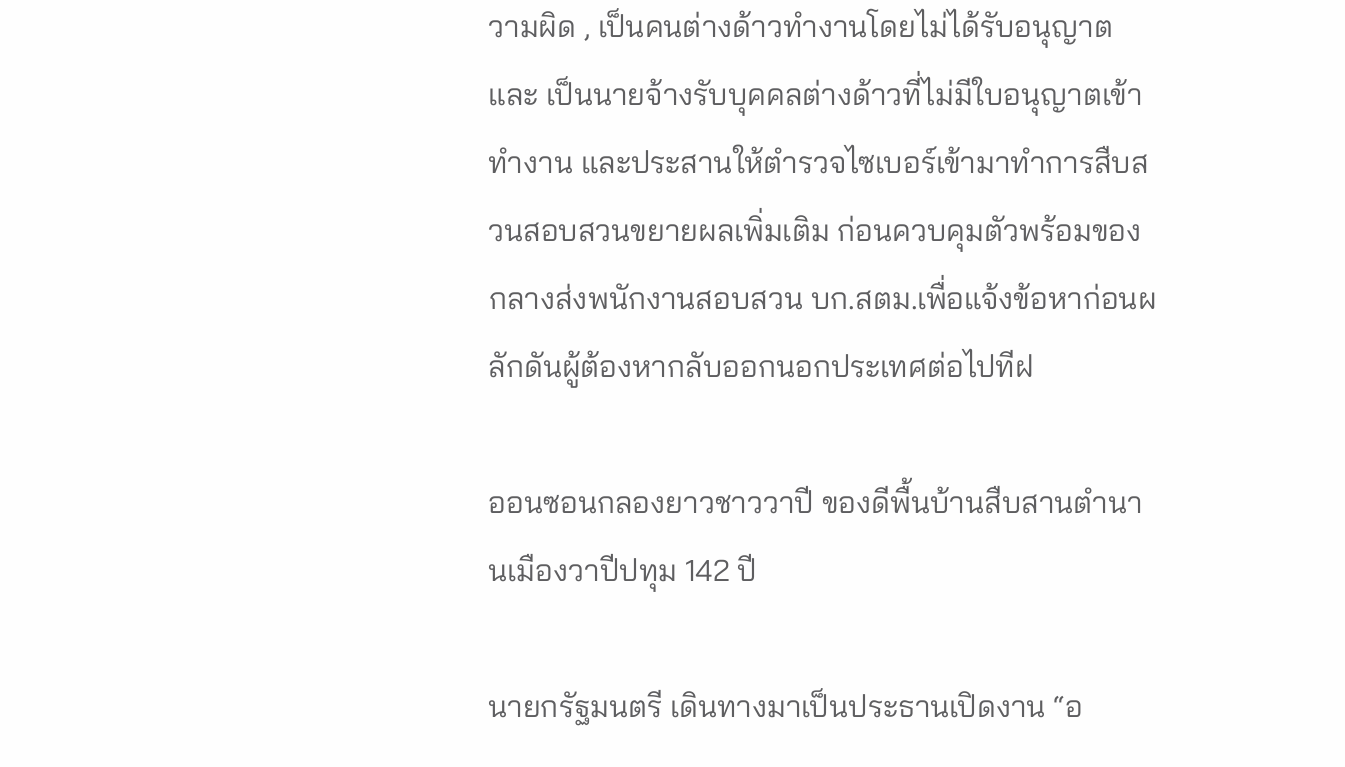วามผิด , เป็นคนต่างด้าวทำงานโดยไม่ได้รับอนุญาต และ เป็นนายจ้างรับบุคคลต่างด้าวที่ไม่มีใบอนุญาตเข้าทำงาน และประสานให้ตำรวจไซเบอร์เข้ามาทำการสืบสวนสอบสวนขยายผลเพิ่มเติม ก่อนควบคุมตัวพร้อมของกลางส่งพนักงานสอบสวน บก.สตม.เพื่อแจ้งข้อหาก่อนผลักดันผู้ต้องหากลับออกนอกประเทศต่อไปทีฝ

ออนซอนกลองยาวชาววาปี ของดีพื้นบ้านสืบสานตำนานเมืองวาปีปทุม 142 ปี

นายกรัฐมนตรี เดินทางมาเป็นประธานเปิดงาน “อ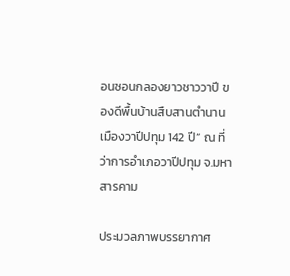อนซอนกลองยาวชาววาปี ของดีพื้นบ้านสืบสานตำนานเมืองวาปีปทุม 142 ปี” ณ ที่ว่าการอำเภอวาปีปทุม จ.มหาสารคาม

ประมวลภาพบรรยากาศ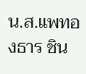น.ส.แพทองธาร ชิน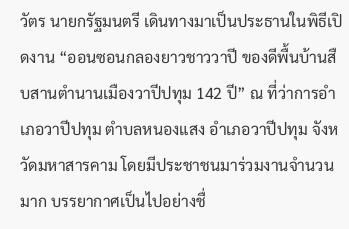วัตร นายกรัฐมนตรี เดินทางมาเป็นประธานในพิธีเปิดงาน “ออนซอนกลองยาวชาววาปี ของดีพื้นบ้านสืบสานตำนานเมืองวาปีปทุม 142 ปี” ณ ที่ว่าการอำเภอวาปีปทุม ตำบลหนองแสง อำเภอวาปีปทุม จังหวัดมหาสารคาม โดยมีประชาชนมาร่วมงานจำนวนมาก บรรยากาศเป็นไปอย่างชื่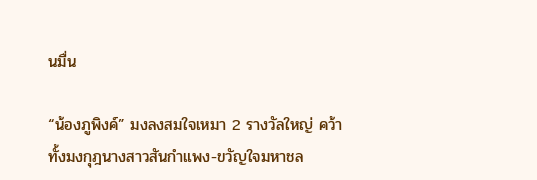นมื่น

“น้องภูพิงค์” มงลงสมใจเหมา 2 รางวัลใหญ่ คว้าทั้งมงกุฎนางสาวสันกำแพง-ขวัญใจมหาชล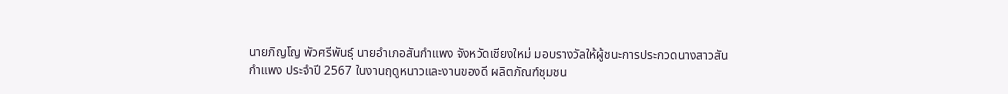นายภิญโญ พัวศรีพันธุ์ นายอำเภอสันกำแพง จังหวัดเชียงใหม่ มอบรางวัลให้ผู้ชนะการประกวดนางสาวสันกำแพง ประจำปี 2567 ในงานฤดูหนาวและงานของดี ผลิตภัณฑ์ชุมชน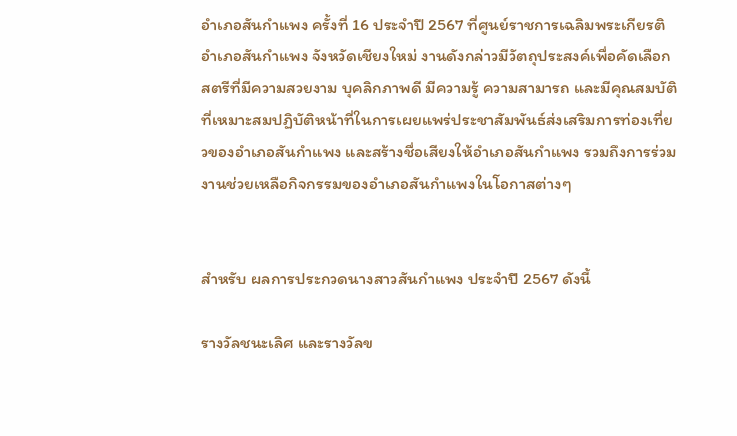อำเภอสันกำแพง ครั้งที่ 16 ประจำปี 2567 ที่ศูนย์ราชการเฉลิมพระเกียรติ อำเภอสันกำแพง จังหวัดเชียงใหม่ งานดังกล่าวมีวัตถุประสงค์เพื่อคัดเลือกสตรีที่มีความสวยงาม บุคลิกภาพดี มีความรู้ ความสามารถ และมีคุณสมบัติที่เหมาะสมปฏิบัติหน้าที่ในการเผยแพร่ประชาสัมพันธ์ส่งเสริมการท่องเที่ยวของอำเภอสันกำแพง และสร้างชื่อเสียงให้อำเภอสันกำแพง รวมถึงการร่วมงานช่วยเหลือกิจกรรมของอำเภอสันกำแพงในโอกาสต่างๆ


สำหรับ ผลการประกวดนางสาวสันกำแพง ประจำปี 2567 ดังนี้

รางวัลชนะเลิศ และรางวัลข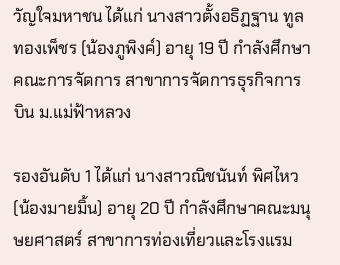วัญใจมหาชน ได้แก่ นางสาวตั้งอธิฏฐาน ทูลทองเพ็ชร (น้องภูพิงค์) อายุ 19 ปี กำลังศึกษาคณะการจัดการ สาขาการจัดการธุรกิจการบิน ม.แม่ฟ้าหลวง

รองอันดับ 1 ได้แก่ นางสาวณิชนันท์ พิศไหว (น้องมายมิ้น) อายุ 20 ปี กำลังศึกษาคณะมนุษยศาสตร์ สาขาการท่องเที่ยวและโรงแรม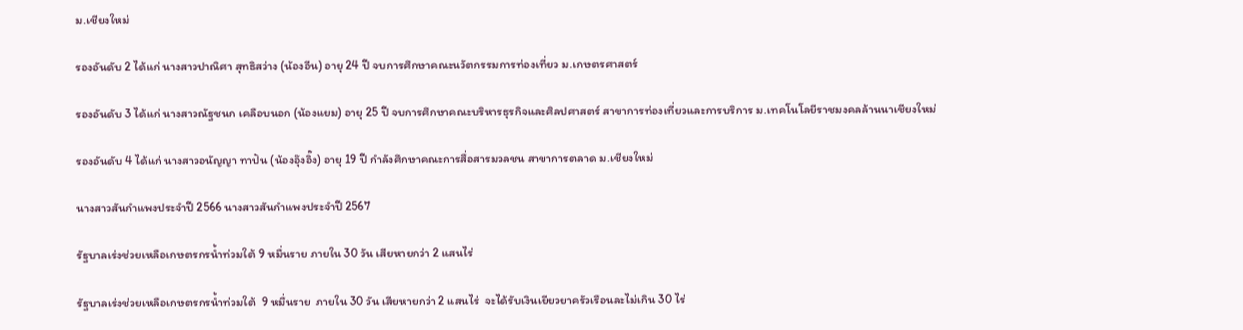ม.เชียงใหม่

รองอันดับ 2 ได้แก่ นางสาวปาณิศา สุทธิสว่าง (น้องอีน) อายุ 24 ปี จบการศึกษาคณะนวัตกรรมการท่องเที่ยว ม.เกษตรศาสตร์

รองอันดับ 3 ได้แก่ นางสาวณัฐชนก เคลือบนอก (น้องแยม) อายุ 25 ปี จบการศึกษาคณะบริหารธุรกิจและศิลปศาสตร์ สาขาการท่องเที่ยวและการบริการ ม.เทคโนโลยีราชมงคลล้านนาเชียงใหม่

รองอันดับ 4 ได้แก่ นางสาวอนัญญา ทาปัน (น้องอุ๊งอิ๊ง) อายุ 19 ปี กำลังศึกษาคณะการสื่อสารมวลชน สาขาการตลาด ม.เชียงใหม่

นางสาวสันกำแพงประจำปี 2566 นางสาวสันกำแพงประจำปี 2567

รัฐบาลเร่งช่วยเหลือเกษตรกรน้ำท่วมใต้ 9 หมื่นราย ภายใน 30 วัน เสียหายกว่า 2 แสนไร่

รัฐบาลเร่งช่วยเหลือเกษตรกรน้ำท่วมใต้  9 หมื่นราย  ภายใน 30 วัน เสียหายกว่า 2 แสนไร่  จะได้รับเงินเยียวยาครัวเรือนละไม่เกิน 30 ไร่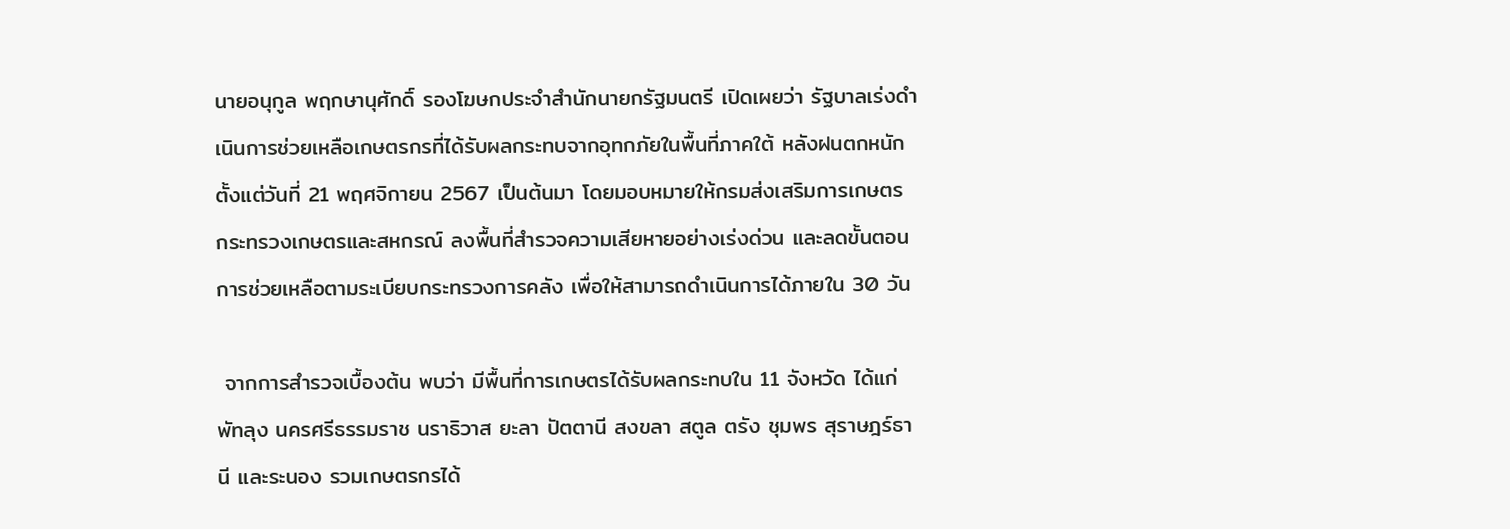นายอนุกูล พฤกษานุศักดิ์ รองโฆษกประจำสำนักนายกรัฐมนตรี เปิดเผยว่า รัฐบาลเร่งดำเนินการช่วยเหลือเกษตรกรที่ได้รับผลกระทบจากอุทกภัยในพื้นที่ภาคใต้ หลังฝนตกหนักตั้งแต่วันที่ 21 พฤศจิกายน 2567 เป็นต้นมา โดยมอบหมายให้กรมส่งเสริมการเกษตร กระทรวงเกษตรและสหกรณ์ ลงพื้นที่สำรวจความเสียหายอย่างเร่งด่วน และลดขั้นตอนการช่วยเหลือตามระเบียบกระทรวงการคลัง เพื่อให้สามารถดำเนินการได้ภายใน 30 วัน

 จากการสำรวจเบื้องต้น พบว่า มีพื้นที่การเกษตรได้รับผลกระทบใน 11 จังหวัด ได้แก่ พัทลุง นครศรีธรรมราช นราธิวาส ยะลา ปัตตานี สงขลา สตูล ตรัง ชุมพร สุราษฎร์ธานี และระนอง รวมเกษตรกรได้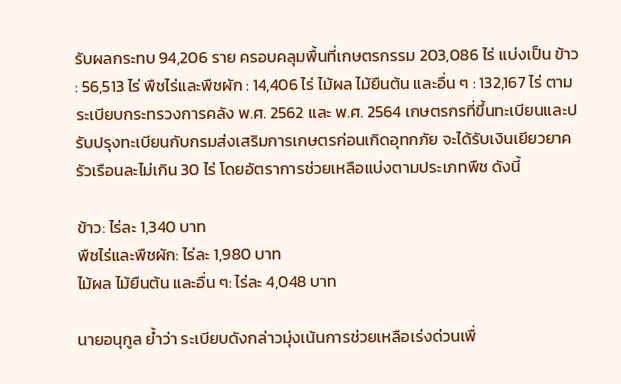รับผลกระทบ 94,206 ราย ครอบคลุมพื้นที่เกษตรกรรม 203,086 ไร่ แบ่งเป็น ข้าว : 56,513 ไร่ พืชไร่และพืชผัก : 14,406 ไร่ ไม้ผล ไม้ยืนต้น และอื่น ๆ : 132,167 ไร่ ตามระเบียบกระทรวงการคลัง พ.ศ. 2562 และ พ.ศ. 2564 เกษตรกรที่ขึ้นทะเบียนและปรับปรุงทะเบียนกับกรมส่งเสริมการเกษตรก่อนเกิดอุทกภัย จะได้รับเงินเยียวยาครัวเรือนละไม่เกิน 30 ไร่ โดยอัตราการช่วยเหลือแบ่งตามประเภทพืช ดังนี้

ข้าว: ไร่ละ 1,340 บาท
พืชไร่และพืชผัก: ไร่ละ 1,980 บาท
ไม้ผล ไม้ยืนต้น และอื่น ๆ: ไร่ละ 4,048 บาท

นายอนุกูล ย้ำว่า ระเบียบดังกล่าวมุ่งเน้นการช่วยเหลือเร่งด่วนเพื่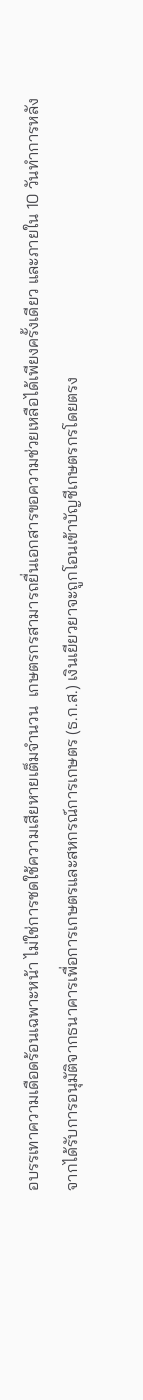อบรรเทาความเดือดร้อนเฉพาะหน้า ไม่ใช่การชดใช้ความเสียหายเต็มจำนวน  เกษตรกรสามารถยื่นเอกสารขอความช่วยเหลือได้เพียงครั้งเดียว และภายใน 10 วันทำการหลังจากได้รับการอนุมัติจากธนาคารเพื่อการเกษตรและสหกรณ์การเกษตร (ธ.ก.ส.) เงินเยียวยาจะถูกโอนเข้าบัญชีเกษตรกรโดยตรง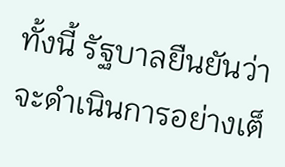ทั้งนี้ รัฐบาลยืนยันว่าจะดำเนินการอย่างเต็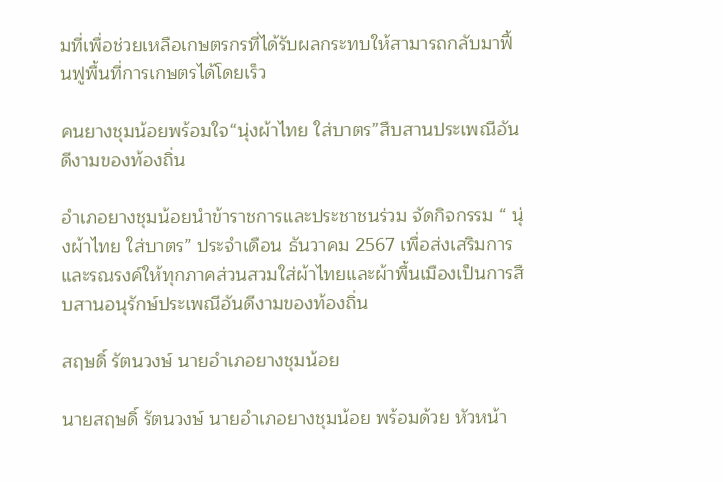มที่เพื่อช่วยเหลือเกษตรกรที่ได้รับผลกระทบให้สามารถกลับมาฟื้นฟูพื้นที่การเกษตรได้โดยเร็ว

คนยางชุมน้อยพร้อมใจ“นุ่งผ้าไทย ใส่บาตร”สืบสานประเพณีอันดีงามของท้องถิ่น

อำเภอยางชุมน้อยนำข้าราชการและประชาชนร่วม จัดกิจกรรม “ นุ่งผ้าไทย ใส่บาตร” ประจำเดือน ธันวาคม 2567 เพื่อส่งเสริมการและรณรงค์ให้ทุกภาคส่วนสวมใส่ผ้าไทยและผ้าพื้นเมืองเป็นการสืบสานอนุรักษ์ประเพณีอันดีงามของท้องถิ่น

สฤษดิ์ รัตนวงษ์ นายอำเภอยางชุมน้อย

นายสฤษดิ์ รัตนวงษ์ นายอำเภอยางชุมน้อย พร้อมด้วย หัวหน้า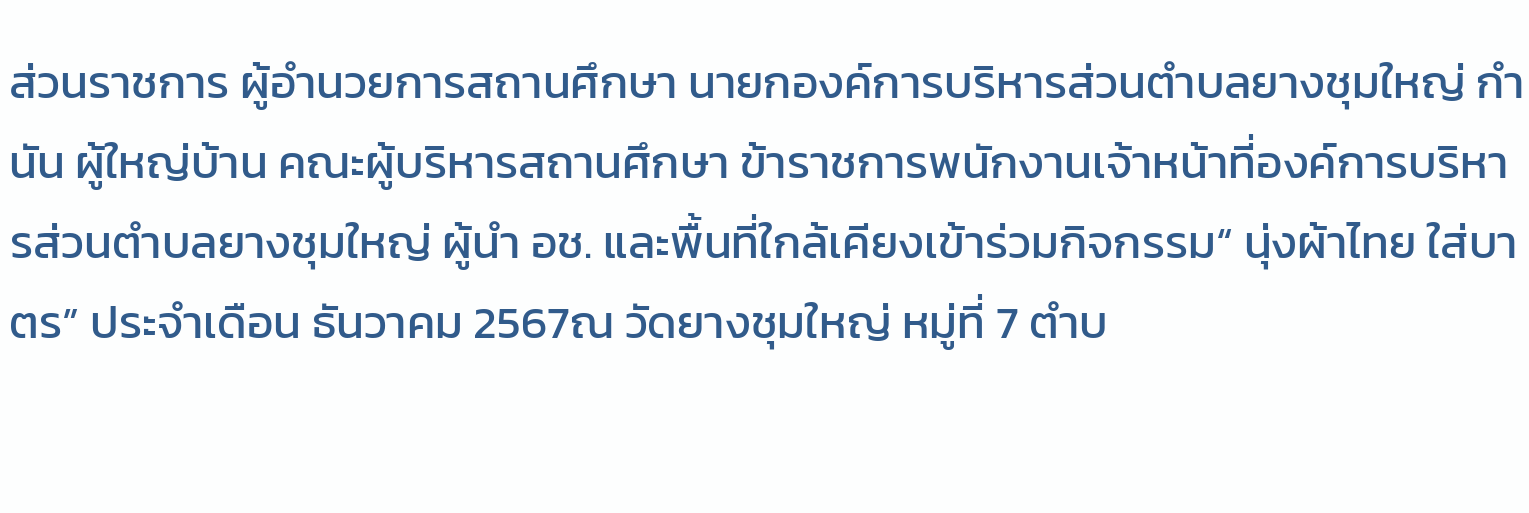ส่วนราชการ ผู้อำนวยการสถานศึกษา นายกองค์การบริหารส่วนตำบลยางชุมใหญ่ กำนัน ผู้ใหญ่บ้าน คณะผู้บริหารสถานศึกษา ข้าราชการพนักงานเจ้าหน้าที่องค์การบริหารส่วนตำบลยางชุมใหญ่ ผู้นำ อช. และพื้นที่ใกล้เคียงเข้าร่วมกิจกรรม“ นุ่งผ้าไทย ใส่บาตร” ประจำเดือน ธันวาคม 2567ณ วัดยางชุมใหญ่ หมู่ที่ 7 ตำบ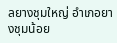ลยางชุมใหญ่ อำเภอยางชุมน้อย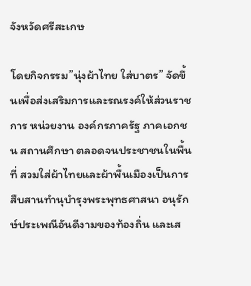จังหวัดศรีสะเกษ

โดยกิจกรรม”นุ่งผ้าไทย ใส่บาตร” จัดขึ้นเพื่อส่งเสริมการและรณรงค์ให้ส่วนราชการ หน่วยงาน องค์กรภาครัฐ ภาคเอกชน สถานศึกษา ตลอดจนประชาชนในพื้นที่ สวมใส่ผ้าไทยและผ้าพื้นเมืองเป็นการสืบสานทำนุบำรุงพระพุทธศาสนา อนุรักษ์ประเพณีอันดีงามของท้องถิ่น และเส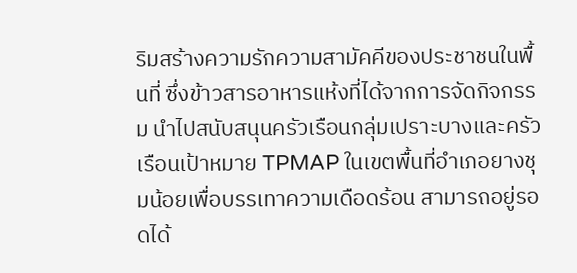ริมสร้างความรักความสามัคคีของประชาชนในพื้นที่ ซึ่งข้าวสารอาหารแห้งที่ได้จากการจัดกิจกรรม นำไปสนับสนุนครัวเรือนกลุ่มเปราะบางและครัวเรือนเป้าหมาย TPMAP ในเขตพื้นที่อำเภอยางชุมน้อยเพื่อบรรเทาความเดือดร้อน สามารถอยู่รอดได้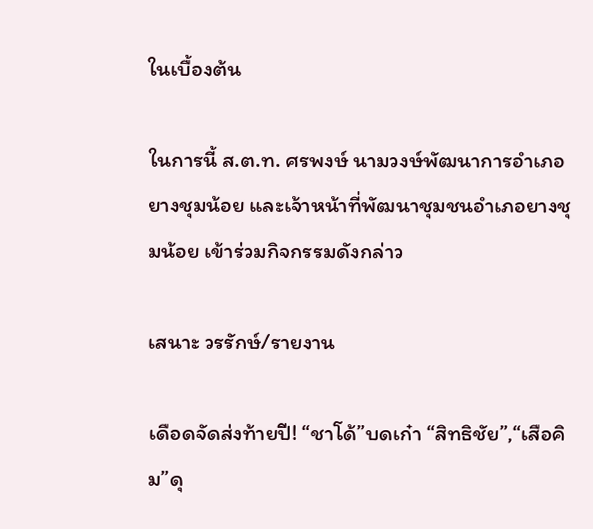ในเบื้องต้น

ในการนี้ ส.ต.ท. ศรพงษ์ นามวงษ์พัฒนาการอำเภอยางชุมน้อย และเจ้าหน้าที่พัฒนาชุมชนอำเภอยางชุมน้อย เข้าร่วมกิจกรรมดังกล่าว

เสนาะ วรรักษ์/รายงาน

เดือดจัดส่งท้ายปี! “ชาโด้”บดเก๋า “สิทธิชัย”,“เสือคิม”ดุ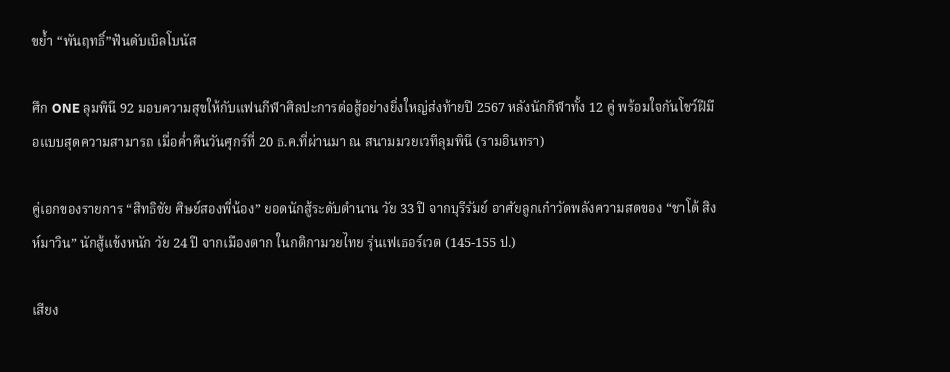ขย้ำ “พันฤทธิ์”ฟันดับเบิลโบนัส

ศึก ONE ลุมพินี 92 มอบความสุขให้กับแฟนกีฬาศิลปะการต่อสู้อย่างยิ่งใหญ่ส่งท้ายปี 2567 หลังนักกีฬาทั้ง 12 คู่ พร้อมใจกันโชว์ฝีมือแบบสุดความสามารถ เมื่อค่ำคืนวันศุกร์ที่ 20 ธ.ค.ที่ผ่านมา ณ สนามมวยเวทีลุมพินี (รามอินทรา)

คู่เอกของรายการ “สิทธิชัย ศิษย์สองพี่น้อง” ยอดนักสู้ระดับตำนาน วัย 33 ปี จากบุรีรัมย์ อาศัยลูกเก๋าวัดพลังความสดของ “ชาโด้ สิงห์มาวิน” นักสู้แข้งหนัก วัย 24 ปี จากเมืองตาก ในกติกามวยไทย รุ่นเฟเธอร์เวต (145-155 ป.)

เสียง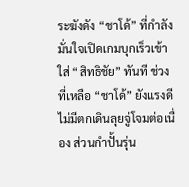ระฆังดัง “ชาโด้” ที่กำลังมั่นใจเปิดเกมบุกเร็วเข้าใส่ “สิทธิชัย” ทันที ช่วงที่เหลือ “ชาโด้” ยังแรงดีไม่มีตกเดินลุยจู่โจมต่อเนื่อง ส่วนกำปั้นรุ่น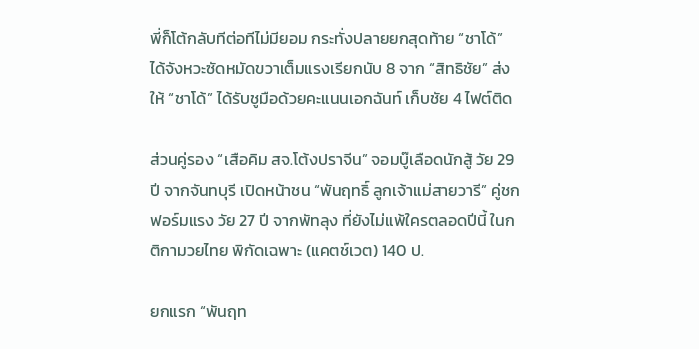พี่ก็โต้กลับทีต่อทีไม่มียอม กระทั่งปลายยกสุดท้าย “ชาโด้” ได้จังหวะซัดหมัดขวาเต็มแรงเรียกนับ 8 จาก “สิทธิชัย” ส่งให้ “ชาโด้” ได้รับชูมือด้วยคะแนนเอกฉันท์ เก็บชัย 4 ไฟต์ติด

ส่วนคู่รอง “เสือคิม สจ.โต้งปราจีน” จอมบู๊เลือดนักสู้ วัย 29 ปี จากจันทบุรี เปิดหน้าชน “พันฤทธิ์ ลูกเจ้าแม่สายวารี” คู่ชกฟอร์มแรง วัย 27 ปี จากพัทลุง ที่ยังไม่แพ้ใครตลอดปีนี้ ในกติกามวยไทย พิกัดเฉพาะ (แคตช์เวต) 140 ป.

ยกแรก “พันฤท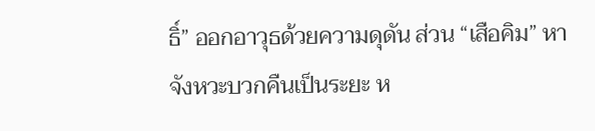ธิ์” ออกอาวุธด้วยความดุดัน ส่วน “เสือคิม” หาจังหวะบวกคืนเป็นระยะ ห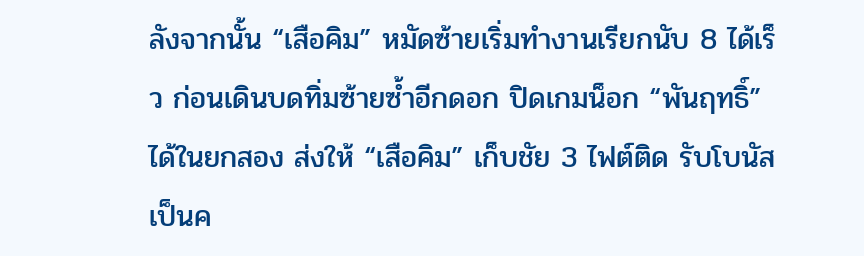ลังจากนั้น “เสือคิม” หมัดซ้ายเริ่มทำงานเรียกนับ 8 ได้เร็ว ก่อนเดินบดทิ่มซ้ายซ้ำอีกดอก ปิดเกมน็อก “พันฤทธิ์” ได้ในยกสอง ส่งให้ “เสือคิม” เก็บชัย 3 ไฟต์ติด รับโบนัสเป็นค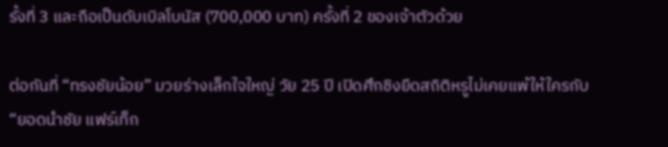รั้งที่ 3 และถือเป็นดับเบิลโบนัส (700,000 บาท) ครั้งที่ 2 ของเจ้าตัวด้วย

ต่อกันที่ “ทรงชัยน้อย” มวยร่างเล็กใจใหญ่ วัย 25 ปี เปิดศึกชิงยืดสถิติหรูไม่เคยแพ้ให้ใครกับ “ยอดนำชัย แฟร์เท็ก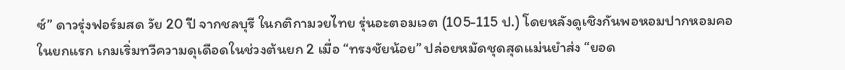ซ์” ดาวรุ่งฟอร์มสด วัย 20 ปี จากชลบุรี ในกติกามวยไทย รุ่นอะตอมเวต (105-115 ป.) โดยหลังดูเชิงกันพอหอมปากหอมคอในยกแรก เกมเริ่มทวีความดุเดือดในช่วงต้นยก 2 เมื่อ “ทรงชัยน้อย” ปล่อยหมัดชุดสุดแม่นยำส่ง “ยอด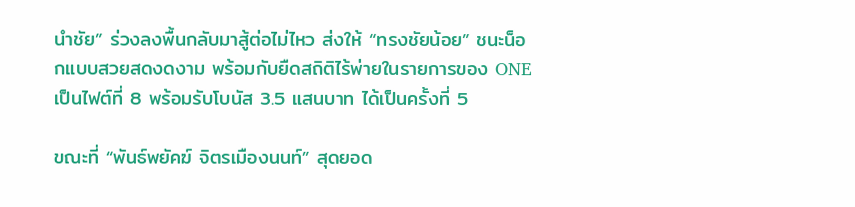นำชัย” ร่วงลงพื้นกลับมาสู้ต่อไม่ไหว ส่งให้ “ทรงชัยน้อย” ชนะน็อกแบบสวยสดงดงาม พร้อมกับยืดสถิติไร้พ่ายในรายการของ ONE เป็นไฟต์ที่ 8 พร้อมรับโบนัส 3.5 แสนบาท ได้เป็นครั้งที่ 5

ขณะที่ “พันธ์พยัคฆ์ จิตรเมืองนนท์” สุดยอด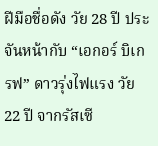ฝีมือชื่อดัง วัย 28 ปี ประจันหน้ากับ “เอกอร์ บิเกรฟ” ดาวรุ่งไฟแรง วัย 22 ปี จากรัสเซี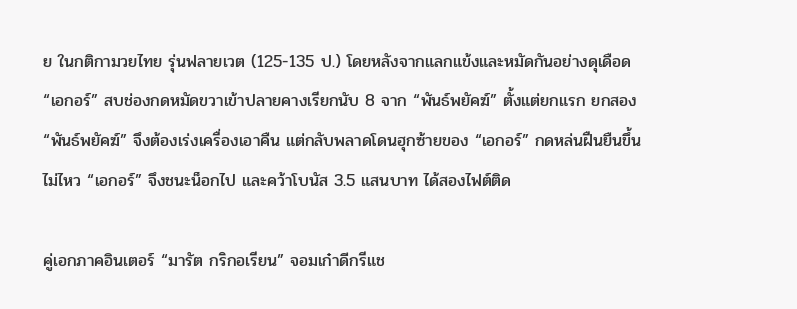ย ในกติกามวยไทย รุ่นฟลายเวต (125-135 ป.) โดยหลังจากแลกแข้งและหมัดกันอย่างดุเดือด “เอกอร์” สบช่องกดหมัดขวาเข้าปลายคางเรียกนับ 8 จาก “พันธ์พยัคฆ์” ตั้งแต่ยกแรก ยกสอง “พันธ์พยัคฆ์” จึงต้องเร่งเครื่องเอาคืน แต่กลับพลาดโดนฮุกซ้ายของ “เอกอร์” กดหล่นฝืนยืนขึ้นไม่ไหว “เอกอร์” จึงชนะน็อกไป และคว้าโบนัส 3.5 แสนบาท ได้สองไฟต์ติด

คู่เอกภาคอินเตอร์ “มารัต กริกอเรียน” จอมเก๋าดีกรีแช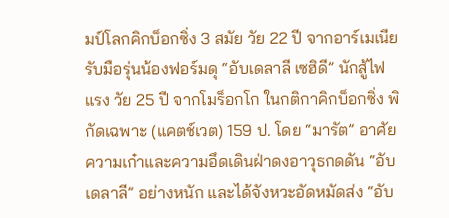มป์โลกคิกบ็อกซิ่ง 3 สมัย วัย 22 ปี จากอาร์เมเนีย รับมือรุ่นน้องฟอร์มดุ “อับเดลาลี เซฮิดี” นักสู้ไฟแรง วัย 25 ปี จากโมร็อกโก ในกติกาคิกบ็อกซิ่ง พิกัดเฉพาะ (แคตช์เวต) 159 ป. โดย “มารัต” อาศัยความเก๋าและความอึดเดินฝ่าดงอาวุธกดดัน “อับเดลาลี” อย่างหนัก และได้จังหวะอัดหมัดส่ง “อับ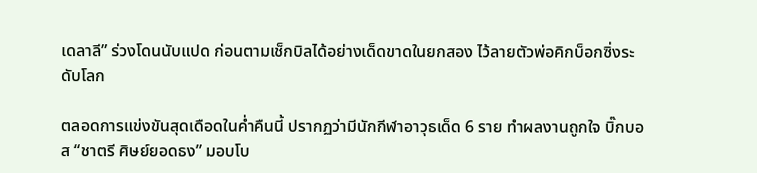เดลาลี” ร่วงโดนนับแปด ก่อนตามเช็กบิลได้อย่างเด็ดขาดในยกสอง ไว้ลายตัวพ่อคิกบ็อกซิ่งระดับโลก

ตลอดการแข่งขันสุดเดือดในค่ำคืนนี้ ปรากฏว่ามีนักกีฬาอาวุธเด็ด 6 ราย ทำผลงานถูกใจ บิ๊กบอส “ชาตรี ศิษย์ยอดธง” มอบโบ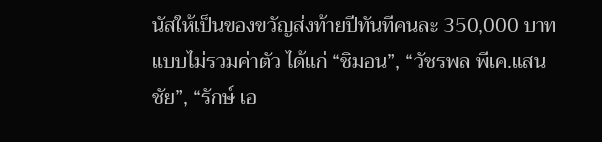นัสให้เป็นของขวัญส่งท้ายปีทันทีคนละ 350,000 บาท แบบไม่รวมค่าตัว ได้แก่ “ชิมอน”, “วัชรพล พีเค.แสนชัย”, “รักษ์ เอ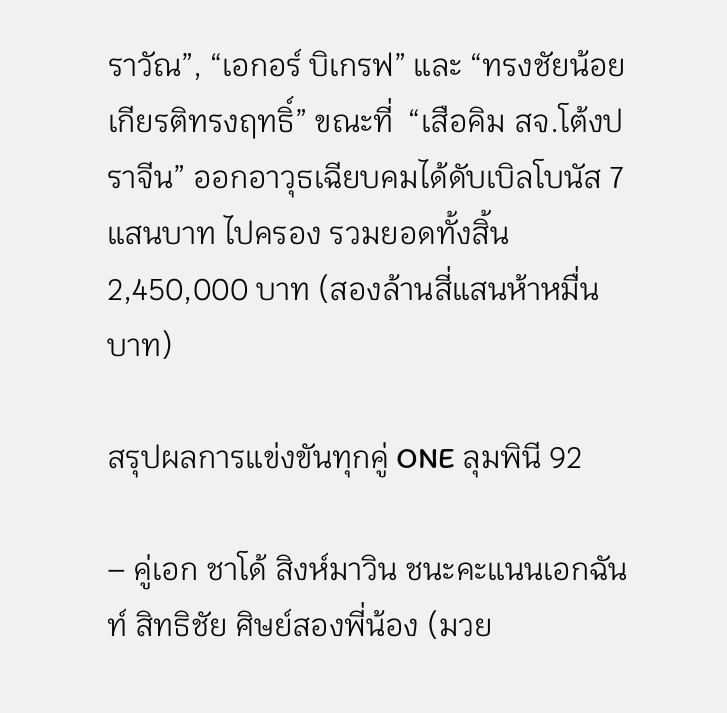ราวัณ”, “เอกอร์ บิเกรฟ” และ “ทรงชัยน้อย เกียรติทรงฤทธิ์” ขณะที่  “เสือคิม สจ.โต้งปราจีน” ออกอาวุธเฉียบคมได้ดับเบิลโบนัส 7 แสนบาท ไปครอง รวมยอดทั้งสิ้น 2,450,000 บาท (สองล้านสี่แสนห้าหมื่นบาท)

สรุปผลการแข่งขันทุกคู่ ONE ลุมพินี 92

– คู่เอก ชาโด้ สิงห์มาวิน ชนะคะแนนเอกฉันท์ สิทธิชัย ศิษย์สองพี่น้อง (มวย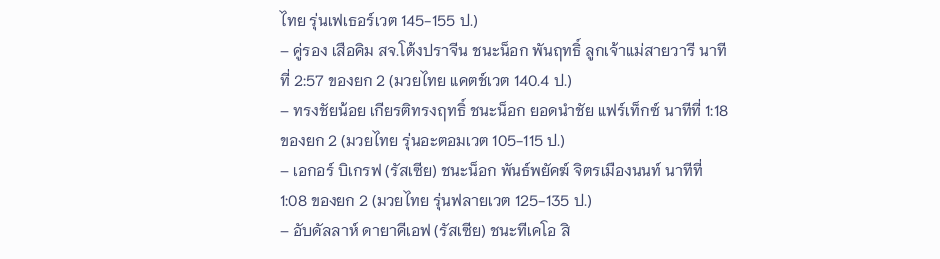ไทย รุ่นเฟเธอร์เวต 145-155 ป.)
– คู่รอง เสือคิม สจ.โต้งปราจีน ชนะน็อก พันฤทธิ์ ลูกเจ้าแม่สายวารี นาทีที่ 2:57 ของยก 2 (มวยไทย แคตช์เวต 140.4 ป.)
– ทรงชัยน้อย เกียรติทรงฤทธิ์ ชนะน็อก ยอดนำชัย แฟร์เท็กซ์ นาทีที่ 1:18 ของยก 2 (มวยไทย รุ่นอะตอมเวต 105-115 ป.)
– เอกอร์ บิเกรฟ (รัสเซีย) ชนะน็อก พันธ์พยัคฆ์ จิตรเมืองนนท์ นาทีที่ 1:08 ของยก 2 (มวยไทย รุ่นฟลายเวต 125-135 ป.)
– อับดัลลาห์ ดายาคีเอฟ (รัสเซีย) ชนะทีเคโอ สิ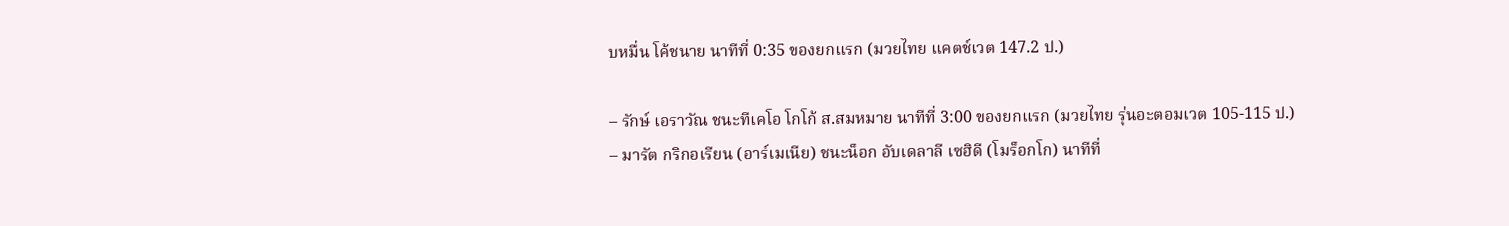บหมื่น โค้ชนาย นาทีที่ 0:35 ของยกแรก (มวยไทย แคตช์เวต 147.2 ป.)

– รักษ์ เอราวัณ ชนะทีเคโอ โกโก้ ส.สมหมาย นาทีที่ 3:00 ของยกแรก (มวยไทย รุ่นอะตอมเวต 105-115 ป.)
– มารัต กริกอเรียน (อาร์เมเนีย) ชนะน็อก อับเดลาลี เซฮิดี (โมร็อกโก) นาทีที่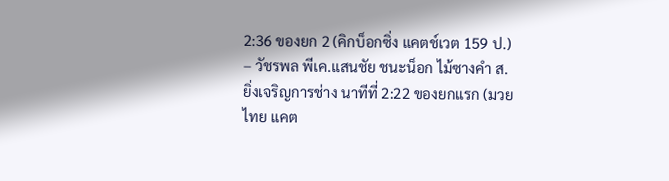2:36 ของยก 2 (คิกบ็อกซิ่ง แคตช์เวต 159 ป.)
– วัชรพล พีเค.แสนชัย ชนะน็อก ไม้ซางคํา ส.ยิ่งเจริญการช่าง นาทีที่ 2:22 ของยกแรก (มวยไทย แคต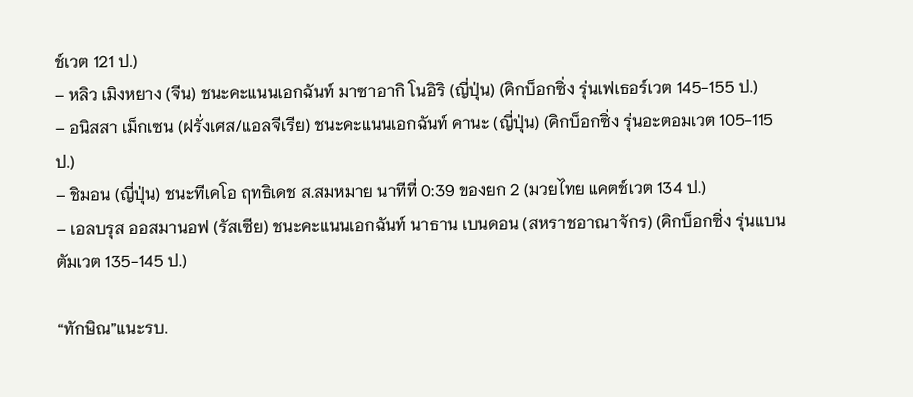ช์เวต 121 ป.)
– หลิว เมิงหยาง (จีน) ชนะคะแนนเอกฉันท์ มาซาอากิ โนอิริ (ญี่ปุ่น) (คิกบ็อกซิ่ง รุ่นเฟเธอร์เวต 145-155 ป.)
– อนิสสา เม็กเซน (ฝรั่งเศส/แอลจีเรีย) ชนะคะแนนเอกฉันท์ คานะ (ญี่ปุ่น) (คิกบ็อกซิ่ง รุ่นอะตอมเวต 105-115 ป.)
– ชิมอน (ญี่ปุ่น) ชนะทีเคโอ ฤทธิเดช ส.สมหมาย นาทีที่ 0:39 ของยก 2 (มวยไทย แคตช์เวต 134 ป.)
– เอลบรุส ออสมานอฟ (รัสเซีย) ชนะคะแนนเอกฉันท์ นาธาน เบนดอน (สหราชอาณาจักร) (คิกบ็อกซิ่ง รุ่นแบนตัมเวต 135-145 ป.)

“ทักษิณ”แนะรบ.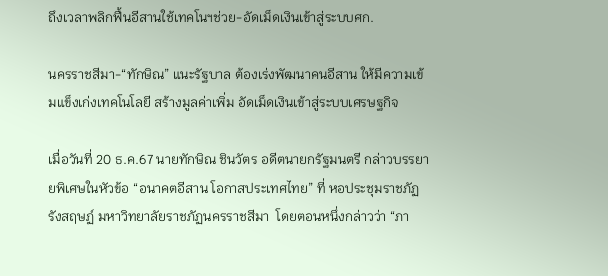ถึงเวลาพลิกฟื้นอีสานใช้เทคโนฯช่วย-อัดเม็ดเงินเข้าสู่ระบบศก.

นครราชสีมา-“ทักษิณ” แนะรัฐบาล ต้องเร่งพัฒนาคนอีสาน ให้มีความเข้มแข็งเก่งเทคโนโลยี สร้างมูลค่าเพิ่ม อัดเม็ดเงินเข้าสู่ระบบเศรษฐกิจ

เมื่อวันที่ 20 ธ.ค.67 นายทักษิณ ชินวัตร อดีตนายกรัฐมนตรี กล่าวบรรยายพิเศษในหัวข้อ “อนาคตอีสาน โอกาสประเทศไทย” ที่ หอประชุมราชภัฏรังสฤษฏ์ มหาวิทยาลัยราชภัฏนครราชสีมา  โดยตอนหนึ่งกล่าวว่า “ภา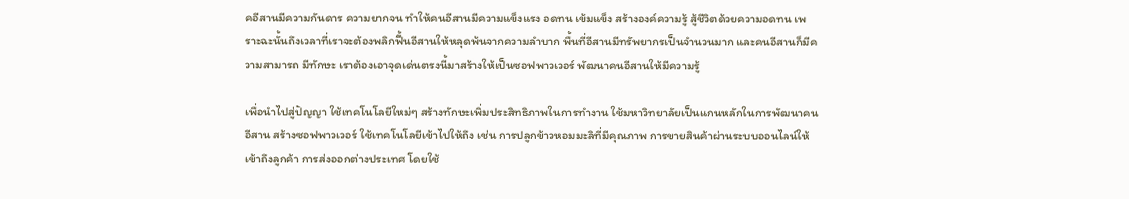คอีสานมีความกันดาร ความยากจน ทำให้คนอีสานมีความแข็งแรง อดทน เข้มแข็ง สร้างองค์ความรู้ สู้ชีวิตด้วยความอดทน เพราะฉะนั้นถึงเวลาที่เราจะต้องพลิกฟื้นอีสานให้หลุดพ้นจากความลำบาก พื้นที่อีสานมีทรัพยากรเป็นจำนวนมาก และคนอีสานก็มีความสามารถ มีทักษะ เราต้องเอาจุดเด่นตรงนี้มาสร้างให้เป็นซอฟพาวเวอร์ พัฒนาคนอีสานให้มีความรู้

เพื่อนำไปสู่ปัญญา ใช้เทคโนโลยีใหม่ๆ สร้างทักษะเพิ่มประสิทธิภาพในการทำงาน ใช้มหาวิทยาลัยเป็นแกนหลักในการพัฒนาคนอีสาน สร้างซอฟพาวเวอร์ ใช้เทคโนโลยีเข้าไปให้ถึง เช่น การปลูกข้าวหอมมะลิที่มีคุณภาพ การขายสินค้าผ่านระบบออนไลน์ให้เข้าถึงลูกค้า การส่งออกต่างประเทศ โดยใช้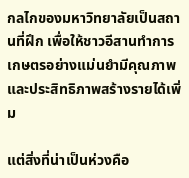กลไกของมหาวิทยาลัยเป็นสถานที่ฝึก เพื่อให้ชาวอีสานทำการเกษตรอย่างแม่นยำมีคุณภาพ และประสิทธิภาพสร้างรายได้เพิ่ม

แต่สิ่งที่น่าเป็นห่วงคือ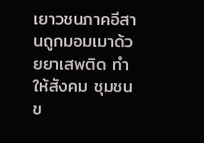เยาวชนภาคอีสานถูกมอมเมาด้วยยาเสพติด ทำให้สังคม ชุมชนข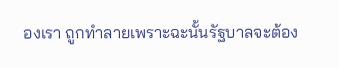องเรา ถูกทำลายเพราะฉะนั้นรัฐบาลจะต้อง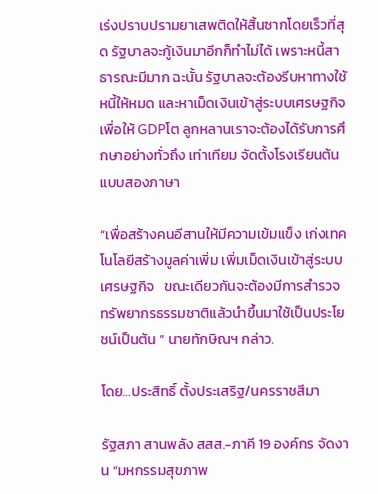เร่งปราบปรามยาเสพติดให้สิ้นซากโดยเร็วที่สุด รัฐบาลจะกู้เงินมาอีกก็ทำไม่ได้ เพราะหนี้สาธารณะมีมาก ฉะนั้น รัฐบาลจะต้องรีบหาทางใช้หนี้ให้หมด และหาเม็ดเงินเข้าสู่ระบบเศรษฐกิจเพื่อให้ GDPโต ลูกหลานเราจะต้องได้รับการศึกษาอย่างทั่วถึง เท่าเทียม จัดตั้งโรงเรียนต้นแบบสองภาษา

“เพื่อสร้างคนอีสานให้มีความเข้มแข็ง เก่งเทคโนโลยีสร้างมูลค่าเพิ่ม เพิ่มเม็ดเงินเข้าสู่ระบบเศรษฐกิจ   ขณะเดียวกันจะต้องมีการสำรวจทรัพยากรธรรมชาติแล้วนำขึ้นมาใช้เป็นประโยชน์เป็นต้น ” นายทักษิณฯ กล่าว.

โดย…ประสิทธิ์ ตั้งประเสริฐ/นครราชสีมา

รัฐสภา สานพลัง สสส.-ภาคี 19 องค์กร จัดงาน “มหกรรมสุขภาพ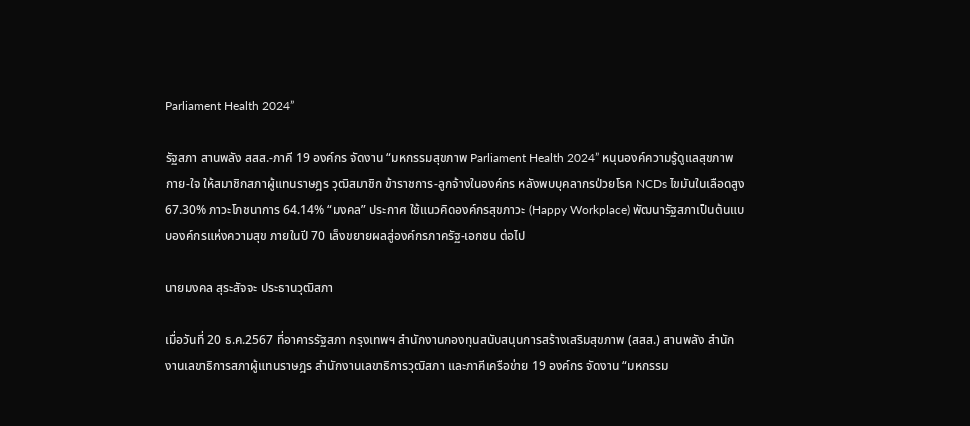Parliament Health 2024”

รัฐสภา สานพลัง สสส.-ภาคี 19 องค์กร จัดงาน “มหกรรมสุขภาพ Parliament Health 2024” หนุนองค์ความรู้ดูแลสุขภาพกาย-ใจ ให้สมาชิกสภาผู้แทนราษฎร วุฒิสมาชิก ข้าราชการ-ลูกจ้างในองค์กร หลังพบบุคลากรป่วยโรค NCDs ไขมันในเลือดสูง 67.30% ภาวะโภชนาการ 64.14% “มงคล” ประกาศ ใช้แนวคิดองค์กรสุขภาวะ (Happy Workplace) พัฒนารัฐสภาเป็นต้นแบบองค์กรแห่งความสุข ภายในปี 70 เล็งขยายผลสู่องค์กรภาครัฐ-เอกชน ต่อไป

นายมงคล สุระสัจจะ ประธานวุฒิสภา

เมื่อวันที่ 20 ธ.ค.2567 ที่อาคารรัฐสภา กรุงเทพฯ สำนักงานกองทุนสนับสนุนการสร้างเสริมสุขภาพ (สสส.) สานพลัง สำนักงานเลขาธิการสภาผู้แทนราษฎร สำนักงานเลขาธิการวุฒิสภา และภาคีเครือข่าย 19 องค์กร จัดงาน “มหกรรม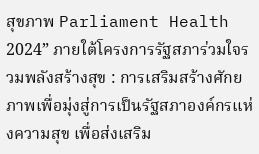สุขภาพ Parliament Health 2024” ภายใต้โครงการรัฐสภาร่วมใจรวมพลังสร้างสุข : การเสริมสร้างศักยภาพเพื่อมุ่งสู่การเป็นรัฐสภาองค์กรแห่งความสุข เพื่อส่งเสริม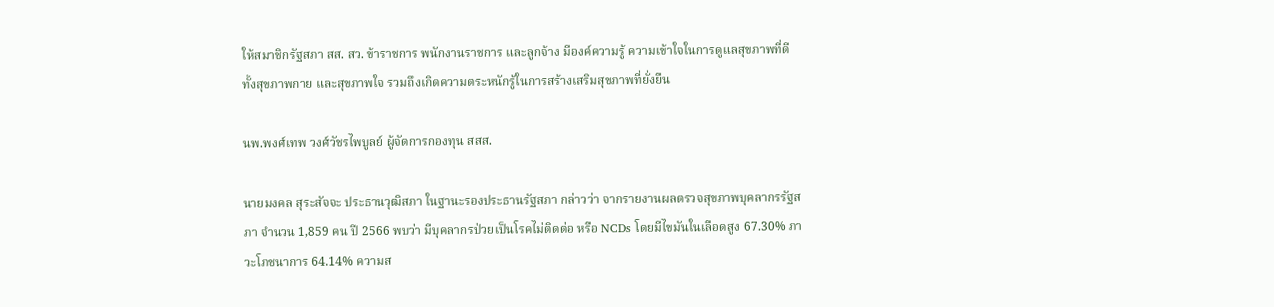ให้สมาชิกรัฐสภา สส. สว. ข้าราชการ พนักงานราชการ และลูกจ้าง มีองค์ความรู้ ความเข้าใจในการดูแลสุขภาพที่ดีทั้งสุขภาพกาย และสุขภาพใจ รวมถึงเกิดความตระหนักรู้ในการสร้างเสริมสุขภาพที่ยั่งยืน

นพ.พงศ์เทพ วงศ์วัชรไพบูลย์ ผู้จัดการกองทุน สสส.

นายมงคล สุระสัจจะ ประธานวุฒิสภา ในฐานะรองประธานรัฐสภา กล่าวว่า จากรายงานผลตรวจสุขภาพบุคลากรรัฐสภา จำนวน 1,859 คน ปี 2566 พบว่า มีบุคลากรป่วยเป็นโรคไม่ติดต่อ หรือ NCDs โดยมีไขมันในเลือดสูง 67.30% ภาวะโภชนาการ 64.14% ความส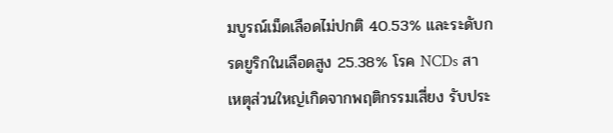มบูรณ์เม็ดเลือดไม่ปกติ 40.53% และระดับกรดยูริกในเลือดสูง 25.38% โรค NCDs สาเหตุส่วนใหญ่เกิดจากพฤติกรรมเสี่ยง รับประ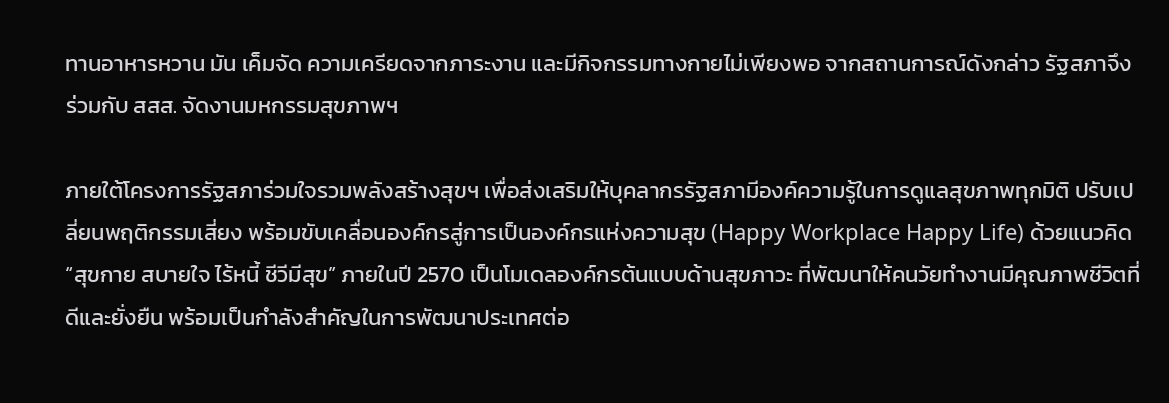ทานอาหารหวาน มัน เค็มจัด ความเครียดจากภาระงาน และมีกิจกรรมทางกายไม่เพียงพอ จากสถานการณ์ดังกล่าว รัฐสภาจึงร่วมกับ สสส. จัดงานมหกรรมสุขภาพฯ

ภายใต้โครงการรัฐสภาร่วมใจรวมพลังสร้างสุขฯ เพื่อส่งเสริมให้บุคลากรรัฐสภามีองค์ความรู้ในการดูแลสุขภาพทุกมิติ ปรับเปลี่ยนพฤติกรรมเสี่ยง พร้อมขับเคลื่อนองค์กรสู่การเป็นองค์กรแห่งความสุข (Happy Workplace Happy Life) ด้วยแนวคิด “สุขกาย สบายใจ ไร้หนี้ ชีวีมีสุข” ภายในปี 2570 เป็นโมเดลองค์กรต้นแบบด้านสุขภาวะ ที่พัฒนาให้คนวัยทำงานมีคุณภาพชีวิตที่ดีและยั่งยืน พร้อมเป็นกำลังสำคัญในการพัฒนาประเทศต่อ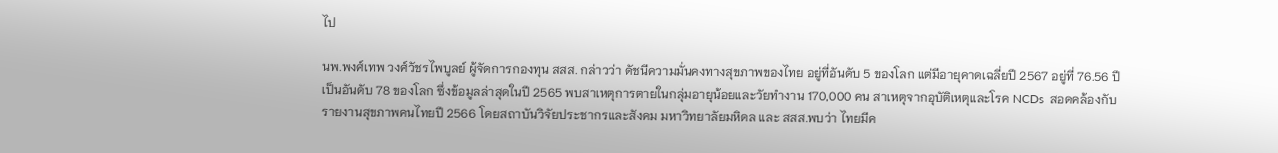ไป

นพ.พงศ์เทพ วงศ์วัชรไพบูลย์ ผู้จัดการกองทุน สสส. กล่าวว่า ดัชนีความมั่นคงทางสุขภาพของไทย อยู่ที่อันดับ 5 ของโลก แต่มีอายุคาดเฉลี่ยปี 2567 อยู่ที่ 76.56 ปี เป็นอันดับ 78 ของโลก ซึ่งข้อมูลล่าสุดในปี 2565 พบสาเหตุการตายในกลุ่มอายุน้อยและวัยทำงาน 170,000 คน สาเหตุจากอุบัติเหตุและโรค NCDs  สอดคล้องกับรายงานสุขภาพคนไทยปี 2566 โดยสถาบันวิจัยประชากรและสังคม มหาวิทยาลัยมหิดล และ สสส.พบว่า ไทยมีค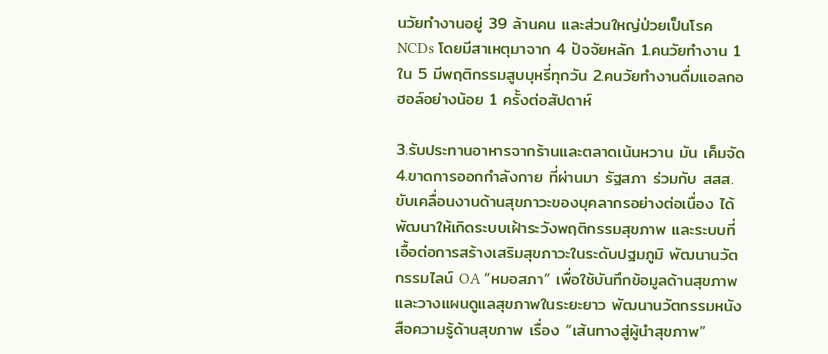นวัยทำงานอยู่ 39 ล้านคน และส่วนใหญ่ป่วยเป็นโรค NCDs โดยมีสาเหตุมาจาก 4 ปัจจัยหลัก 1.คนวัยทำงาน 1 ใน 5 มีพฤติกรรมสูบบุหรี่ทุกวัน 2.คนวัยทำงานดื่มแอลกอฮอล์อย่างน้อย 1 ครั้งต่อสัปดาห์

3.รับประทานอาหารจากร้านและตลาดเน้นหวาน มัน เค็มจัด 4.ขาดการออกกำลังกาย ที่ผ่านมา รัฐสภา ร่วมกับ สสส. ขับเคลื่อนงานด้านสุขภาวะของบุคลากรอย่างต่อเนื่อง ได้พัฒนาให้เกิดระบบเฝ้าระวังพฤติกรรมสุขภาพ และระบบที่เอื้อต่อการสร้างเสริมสุขภาวะในระดับปฐมภูมิ พัฒนานวัตกรรมไลน์ OA “หมอสภา” เพื่อใช้บันทึกข้อมูลด้านสุขภาพและวางแผนดูแลสุขภาพในระยะยาว พัฒนานวัตกรรมหนังสือความรู้ด้านสุขภาพ เรื่อง “เส้นทางสู่ผู้นำสุขภาพ”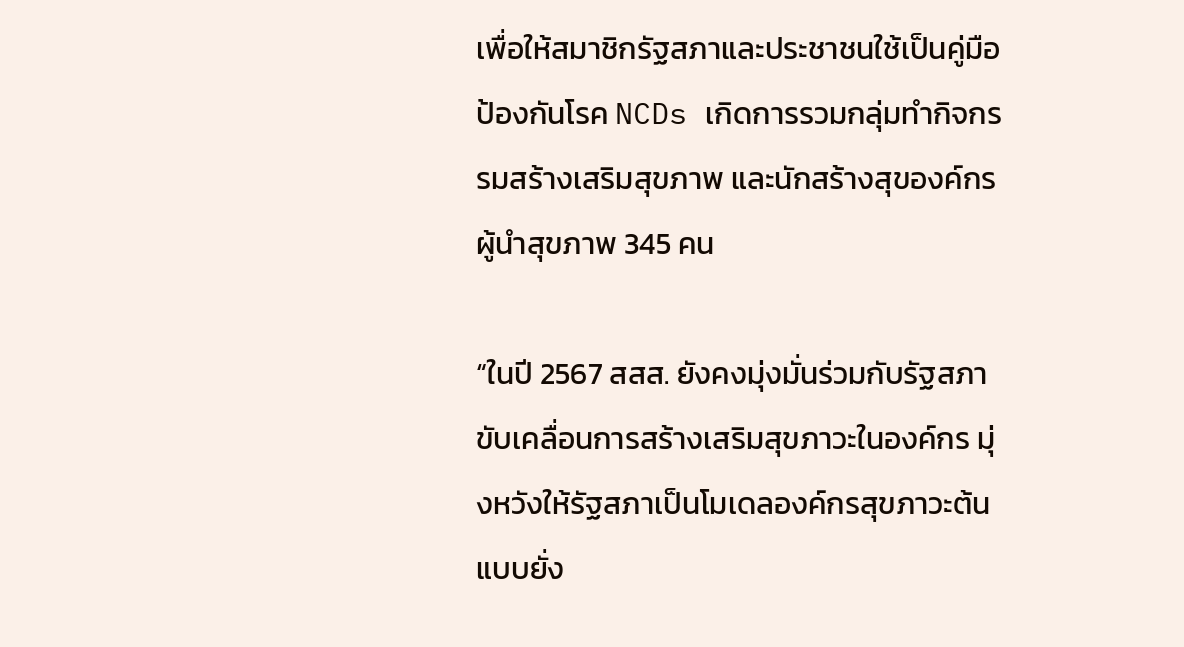เพื่อให้สมาชิกรัฐสภาและประชาชนใช้เป็นคู่มือป้องกันโรค NCDs เกิดการรวมกลุ่มทำกิจกรรมสร้างเสริมสุขภาพ และนักสร้างสุของค์กรผู้นำสุขภาพ 345 คน

“ในปี 2567 สสส. ยังคงมุ่งมั่นร่วมกับรัฐสภา ขับเคลื่อนการสร้างเสริมสุขภาวะในองค์กร มุ่งหวังให้รัฐสภาเป็นโมเดลองค์กรสุขภาวะต้นแบบยั่ง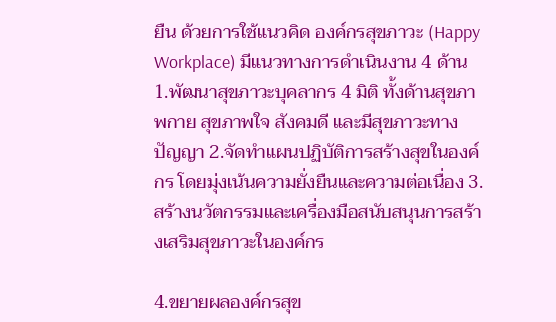ยืน ด้วยการใช้แนวคิด องค์กรสุขภาวะ (Happy Workplace) มีแนวทางการดำเนินงาน 4 ด้าน 1.พัฒนาสุขภาวะบุคลากร 4 มิติ ทั้งด้านสุขภาพกาย สุขภาพใจ สังคมดี และมีสุขภาวะทางปัญญา 2.จัดทำแผนปฏิบัติการสร้างสุขในองค์กร โดยมุ่งเน้นความยั่งยืนและความต่อเนื่อง 3.สร้างนวัตกรรมและเครื่องมือสนับสนุนการสร้างเสริมสุขภาวะในองค์กร

4.ขยายผลองค์กรสุข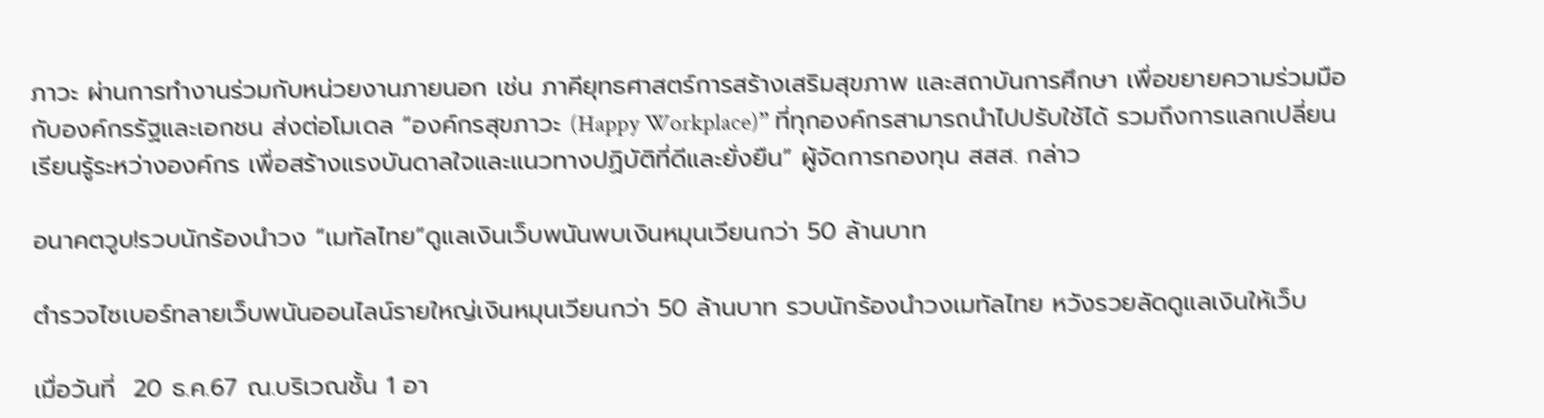ภาวะ ผ่านการทำงานร่วมกับหน่วยงานภายนอก เช่น ภาคียุทธศาสตร์การสร้างเสริมสุขภาพ และสถาบันการศึกษา เพื่อขยายความร่วมมือกับองค์กรรัฐและเอกชน ส่งต่อโมเดล “องค์กรสุขภาวะ (Happy Workplace)” ที่ทุกองค์กรสามารถนำไปปรับใช้ได้ รวมถึงการแลกเปลี่ยนเรียนรู้ระหว่างองค์กร เพื่อสร้างแรงบันดาลใจและแนวทางปฏิบัติที่ดีและยั่งยืน” ผู้จัดการกองทุน สสส. กล่าว

อนาคตวูบ!รวบนักร้องนำวง “เมทัลไทย”ดูแลเงินเว็บพนันพบเงินหมุนเวียนกว่า 50 ล้านบาท

ตำรวจไซเบอร์ทลายเว็บพนันออนไลน์รายใหญ่เงินหมุนเวียนกว่า 50 ล้านบาท รวบนักร้องนำวงเมทัลไทย หวังรวยลัดดูแลเงินให้เว็บ

เมื่อวันที่  20 ธ.ค.67 ณ.บริเวณชั้น 1 อา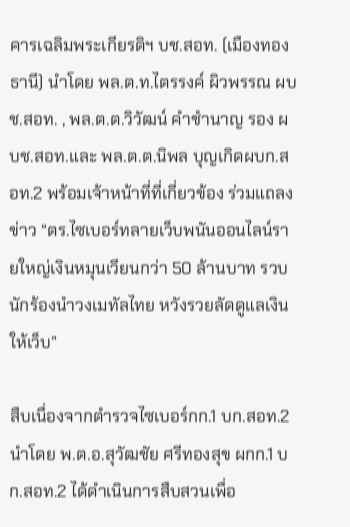คารเฉลิมพระเกียรติฯ บช.สอท. (เมืองทองธานี) นำโดย พล.ต.ท.ไตรรงค์ ผิวพรรณ ผบช.สอท. , พล.ต.ต.วิวัฒน์ คำชำนาญ รอง ผบช.สอท.และ พล.ต.ต.นิพล บุญเกิดผบก.สอท.2 พร้อมเจ้าหน้าที่ที่เกี่ยวข้อง ร่วมแถลงข่าว “ตร.ไซเบอร์ทลายเว็บพนันออนไลน์รายใหญ่เงินหมุนเวียนกว่า 50 ล้านบาท รวบนักร้องนำวงเมทัลไทย หวังรวยลัดดูแลเงินให้เว็บ”

สืบเนื่องจากตำรวจไซเบอร์กก.1 บก.สอท.2 นำโดย พ.ต.อ.สุวัฒชัย ศรีทองสุข ผกก.1 บก.สอท.2 ได้ดำเนินการสืบสวนเพื่อ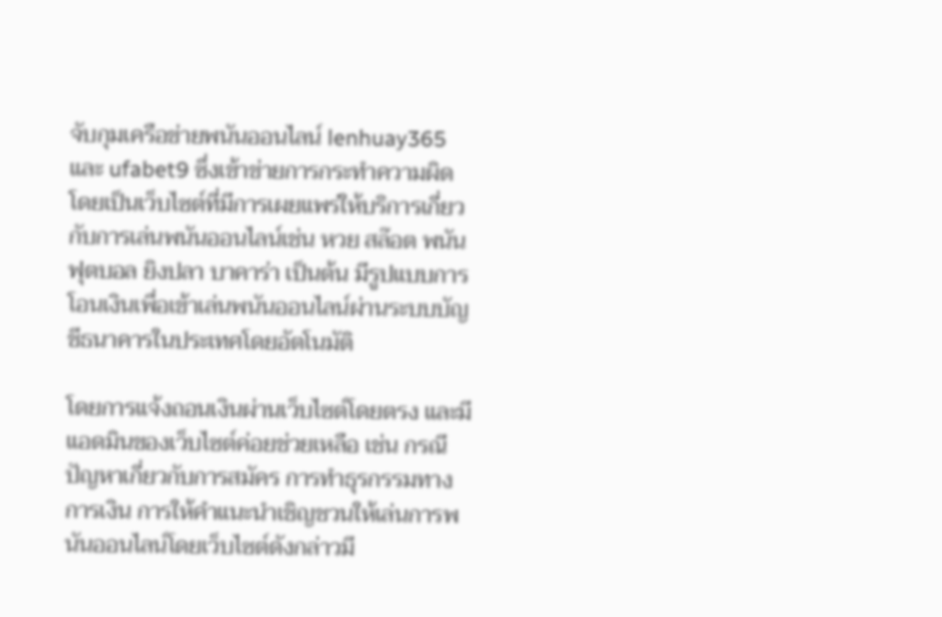จับกุมเครือข่ายพนันออนไลน์ lenhuay365 และ ufabet9 ซึ่งเข้าข่ายการกระทำความผิด โดยเป็นเว็บไซต์ที่มีการเผยแพร่ให้บริการเกี่ยวกับการเล่นพนันออนไลน์เช่น หวย สล๊อต พนันฟุตบอล ยิงปลา บาคาร่า เป็นต้น มีรูปแบบการโอนเงินเพื่อเข้าเล่นพนันออนไลน์ผ่านระบบบัญชีธนาคารในประเทศโดยอัตโนมัติ

โดยการแจ้งถอนเงินผ่านเว็บไซต์โดยตรง และมีแอดมินของเว็บไซต์ค่อยช่วยเหลือ เช่น กรณีปัญหาเกี่ยวกับการสมัคร การทำธุรกรรมทางการเงิน การให้คำแนะนำเชิญชวนให้เล่นการพนันออนไลน์โดยเว็บไซต์ดังกล่าวมี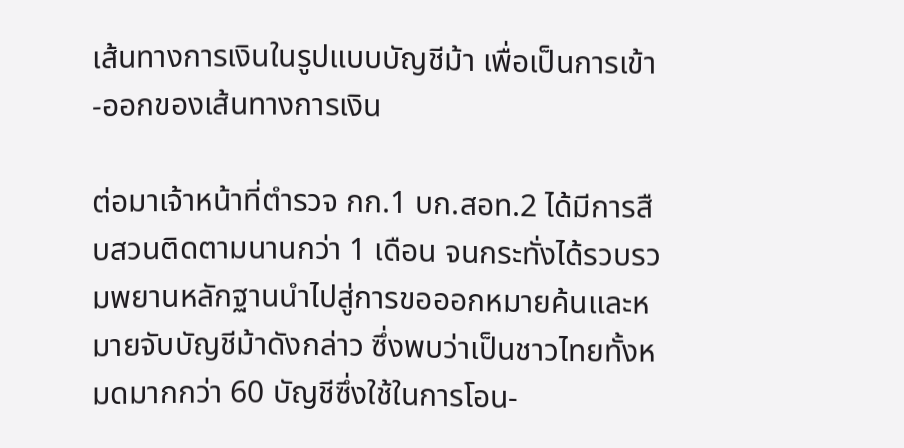เส้นทางการเงินในรูปแบบบัญชีม้า เพื่อเป็นการเข้า-ออกของเส้นทางการเงิน

ต่อมาเจ้าหน้าที่ตำรวจ กก.1 บก.สอท.2 ได้มีการสืบสวนติดตามนานกว่า 1 เดือน จนกระทั่งได้รวบรวมพยานหลักฐานนำไปสู่การขอออกหมายค้นและหมายจับบัญชีม้าดังกล่าว ซึ่งพบว่าเป็นชาวไทยทั้งหมดมากกว่า 60 บัญชีซึ่งใช้ในการโอน-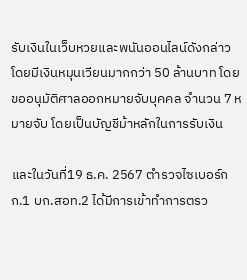รับเงินในเว็บหวยและพนันออนไลน์ดังกล่าว โดยมีเงินหมุนเวียนมากกว่า 50 ล้านบาท โดยขออนุมัติศาลออกหมายจับบุคคล จำนวน 7 หมายจับ โดยเป็นบัญชีม้าหลักในการรับเงิน

และในวันที่19 ธ.ค. 2567 ตำรวจไซเบอร์กก.1 บก.สอท.2 ได้มีการเข้าทำการตรว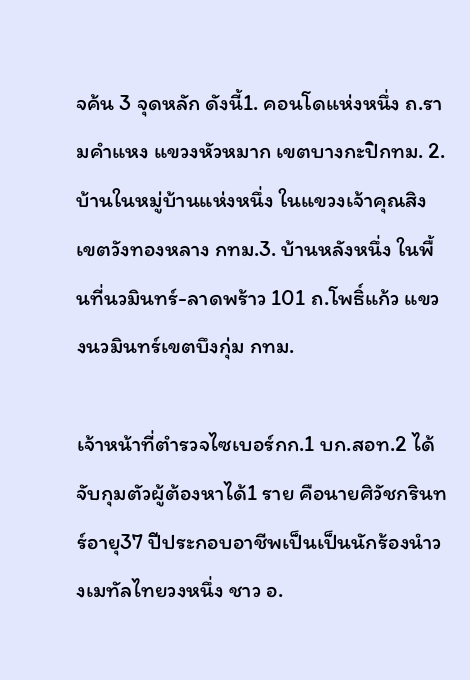จค้น 3 จุดหลัก ดังนี้1. คอนโดแห่งหนึ่ง ถ.รามคำแหง แขวงหัวหมาก เขตบางกะปิกทม. 2. บ้านในหมู่บ้านแห่งหนึ่ง ในแขวงเจ้าคุณสิง เขตวังทองหลาง กทม.3. บ้านหลังหนึ่ง ในพื้นที่นวมินทร์-ลาดพร้าว 101 ถ.โพธิ์แก้ว แขวงนวมินทร์เขตบึงกุ่ม กทม.

เจ้าหน้าที่ตำรวจไซเบอร์กก.1 บก.สอท.2 ได้จับกุมตัวผู้ต้องหาได้1 ราย คือนายศิวัชกรินทร์อายุ37 ปีประกอบอาชีพเป็นเป็นนักร้องนำวงเมทัลไทยวงหนึ่ง ชาว อ.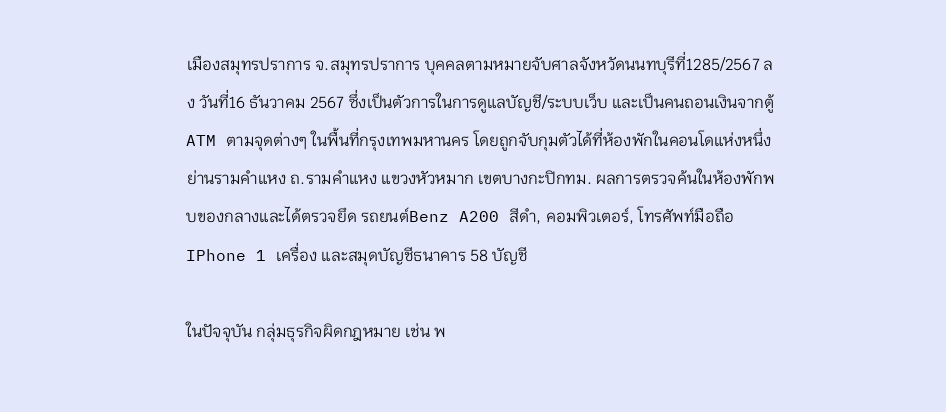เมืองสมุทรปราการ จ.สมุทรปราการ บุคคลตามหมายจับศาลจังหวัดนนทบุรีที่1285/2567 ลง วันที่16 ธันวาคม 2567 ซึ่งเป็นตัวการในการดูแลบัญชี/ระบบเว็บ และเป็นคนถอนเงินจากตู้ATM ตามจุดต่างๆ ในพื้นที่กรุงเทพมหานคร โดยถูกจับกุมตัวได้ที่ห้องพักในคอนโดแห่งหนึ่ง ย่านรามคำแหง ถ.รามคำแหง แขวงหัวหมาก เขตบางกะปิกทม. ผลการตรวจค้นในห้องพักพบของกลางและได้ตรวจยึด รถยนต์Benz A200 สีดำ, คอมพิวเตอร์, โทรศัพท์มือถือ IPhone 1 เครื่อง และสมุดบัญชีธนาคาร 58 บัญชี

ในปัจจุบัน กลุ่มธุรกิจผิดกฎหมาย เช่น พ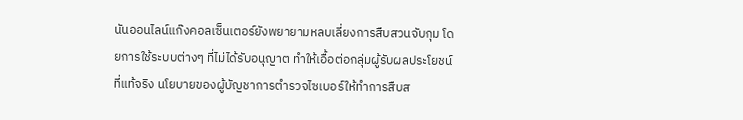นันออนไลน์แก๊งคอลเซ็นเตอร์ยังพยายามหลบเลี่ยงการสืบสวนจับกุม โดยการใช้ระบบต่างๆ ที่ไม่ได้รับอนุญาต ทำให้เอื้อต่อกลุ่มผู้รับผลประโยชน์ที่แท้จริง นโยบายของผู้บัญชาการตำรวจไซเบอร์ให้ทำการสืบส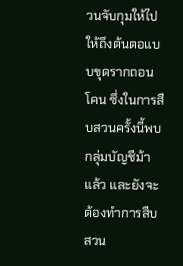วนจับกุมให้ไปให้ถึงต้นตอแบบขุดรากถอนโคน ซึ่งในการสืบสวนครั้งนี้พบกลุ่มบัญชีม้าแล้ว และยังจะต้องทำการสืบสวน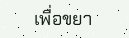เพื่อขยา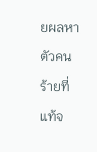ยผลหาตัวคนร้ายที่แท้จ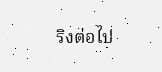ริงต่อไป